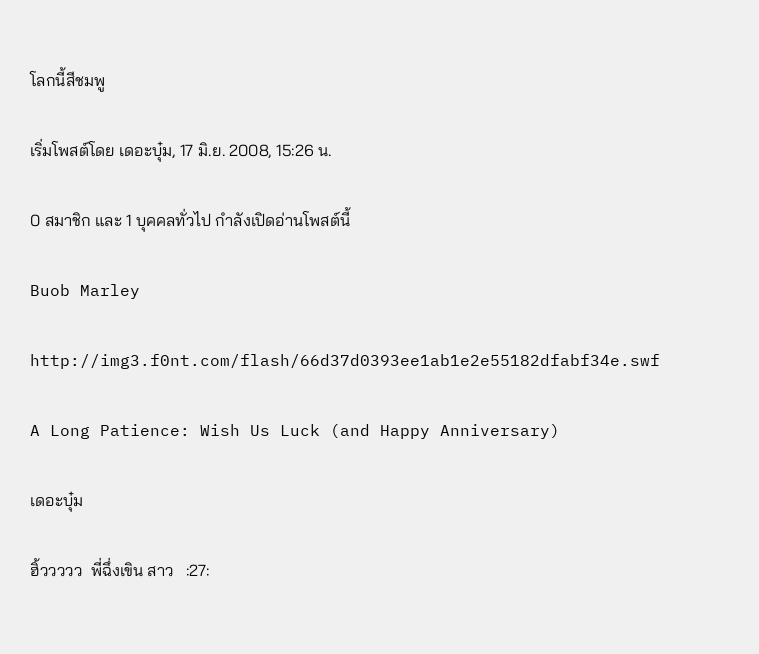โลกนี้สีชมพู

เริ่มโพสต์โดย เดอะบุ๋ม, 17 มิ.ย. 2008, 15:26 น.

0 สมาชิก และ 1 บุคคลทั่วไป กำลังเปิดอ่านโพสต์นี้

Buob Marley

http://img3.f0nt.com/flash/66d37d0393ee1ab1e2e55182dfabf34e.swf

A Long Patience: Wish Us Luck (and Happy Anniversary)

เดอะบุ๋ม

ฮิ้ววววว  พี่ฉึ่งเขิน สาว   :27: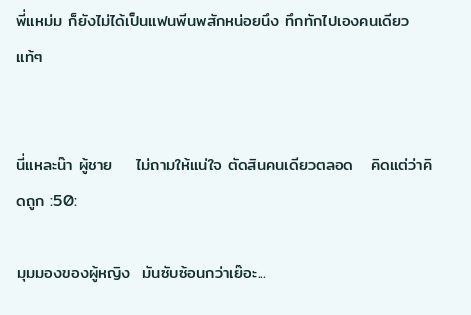พี่แหม่ม ก็ยังไม่ได้เป็นแฟนพีนพสักหน่อยนึง ทึกทักไปเองคนเดียวแท้ๆ


นี่แหละน๊า ผู้ชาย    ไม่ถามให้แน่ใจ ตัดสินคนเดียวตลอด   คิดแต่ว่าคิดถูก :50:

มุมมองของผู้หญิง  มันซับซ้อนกว่าเย๊อะ...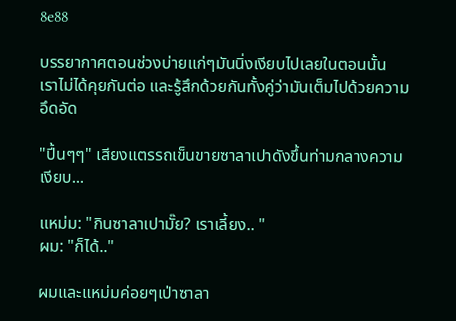8e88

บรรยากาศตอนช่วงบ่ายแก่ๆมันนิ่งเงียบไปเลยในตอนนั้น
เราไม่ได้คุยกันต่อ และรู้สึกด้วยกันทั้งคู่ว่ามันเต็มไปด้วยความอึดอัด

"ปี้นๆๆ" เสียงแตรรถเข็นขายซาลาเปาดังขึ้นท่ามกลางความเงียบ...

แหม่ม: "กินซาลาเปามั๊ย? เราเลี้ยง.. "
ผม: "ก็ได้.."

ผมและแหม่มค่อยๆเป่าซาลา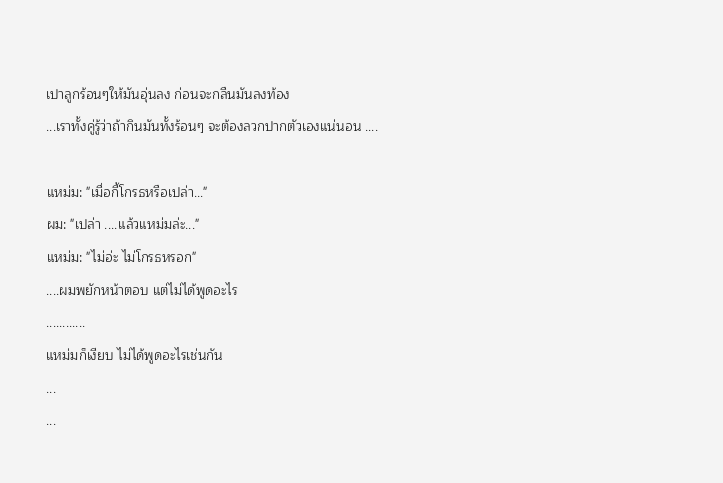เปาลูกร้อนๆให้มันอุ่นลง ก่อนจะกลืนมันลงท้อง
...เราทั้งคู่รู้ว่าถ้ากินมันทั้งร้อนๆ จะต้องลวกปากตัวเองแน่นอน ....

แหม่ม: "เมื่อกี้โกรธหรือเปล่า..."
ผม: "เปล่า ....แล้วแหม่มล่ะ..."
แหม่ม: "ไม่อ่ะ ไม่โกรธหรอก"
....ผมพยักหน้าตอบ แต่ไม่ได้พูดอะไร
............
แหม่มก็เงียบ ไม่ได้พูดอะไรเช่นกัน
...
...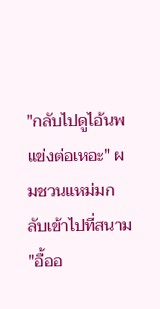"กลับไปดูไอ้นพแข่งต่อเหอะ" ผมชวนแหม่มกลับเข้าไปที่สนาม
"อื้ออ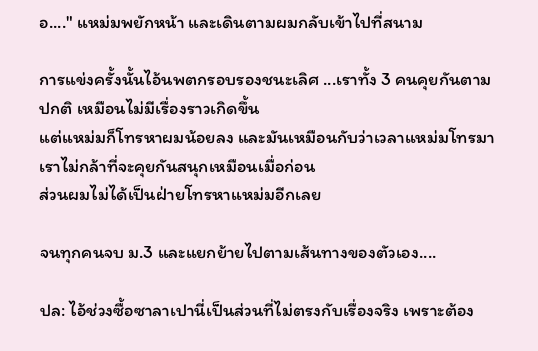อ...." แหม่มพยักหน้า และเดินตามผมกลับเข้าไปที่สนาม

การแข่งครั้งนั้นไอ้นพตกรอบรองชนะเลิศ ...เราทั้ง 3 คนคุยกันตามปกติ เหมือนไม่มีเรื่องราวเกิดขึ้น
แต่แหม่มก็โทรหาผมน้อยลง และมันเหมือนกับว่าเวลาแหม่มโทรมา เราไม่กล้าที่จะคุยกันสนุกเหมือนเมื่อก่อน
ส่วนผมไม่ได้เป็นฝ่ายโทรหาแหม่มอีกเลย

จนทุกคนจบ ม.3 และแยกย้ายไปตามเส้นทางของตัวเอง....

ปล: ไอ้ช่วงซื้อซาลาเปานี่เป็นส่วนที่ไม่ตรงกับเรื่องจริง เพราะต้อง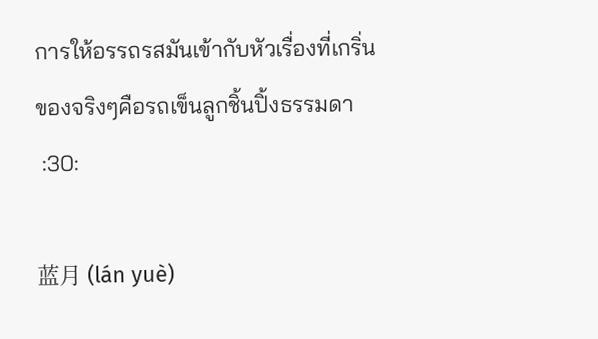การให้อรรถรสมันเข้ากับหัวเรื่องที่เกริ่น
ของจริงๆคือรถเข็นลูกชิ้นปิ้งธรรมดา
 :30:

蓝月 (lán yuè)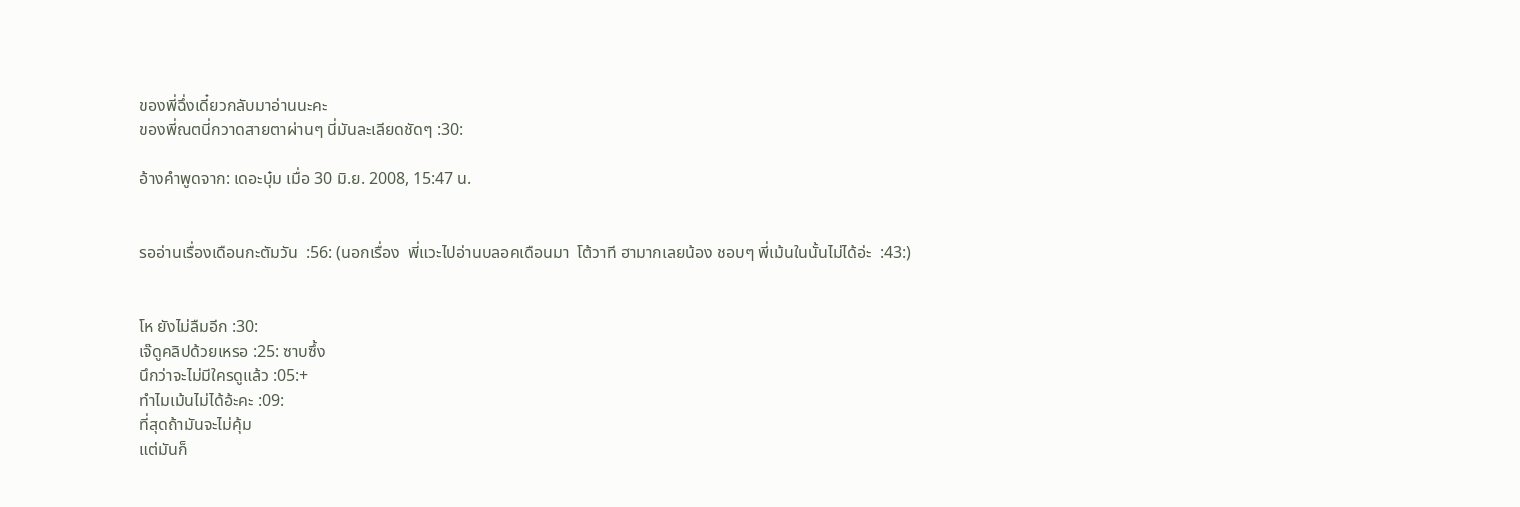ของพี่ฉึ่งเดี๋ยวกลับมาอ่านนะคะ
ของพี่ณตนี่กวาดสายตาผ่านๆ นี่มันละเลียดชัดๆ :30:

อ้างคำพูดจาก: เดอะบุ๋ม เมื่อ 30 มิ.ย. 2008, 15:47 น.


รออ่านเรื่องเดือนกะตัมวัน  :56: (นอกเรื่อง  พี่แวะไปอ่านบลอคเดือนมา  โต้วาที ฮามากเลยน้อง ชอบๆ พี่เม้นในนั้นไม่ได้อ่ะ  :43:)


โห ยังไม่ลืมอีก :30:
เจ๊ดูคลิปด้วยเหรอ :25: ซาบซึ้ง
นึกว่าจะไม่มีใครดูแล้ว :05:+
ทำไมเม้นไม่ได้อ้ะคะ :09:
ที่สุดถ้ามันจะไม่คุ้ม
แต่มันก็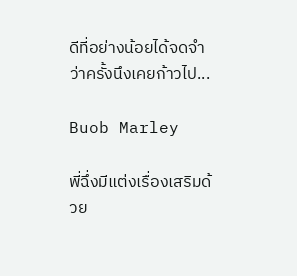ดีที่อย่างน้อยได้จดจำ
ว่าครั้งนึงเคยก้าวไป...

Buob Marley

พี่ฉึ่งมีแต่งเรื่องเสริมด้วย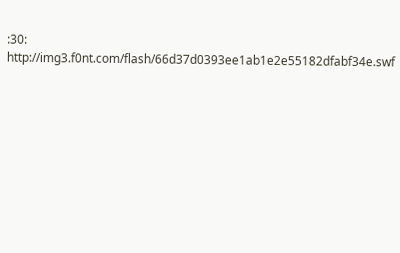:30:
http://img3.f0nt.com/flash/66d37d0393ee1ab1e2e55182dfabf34e.swf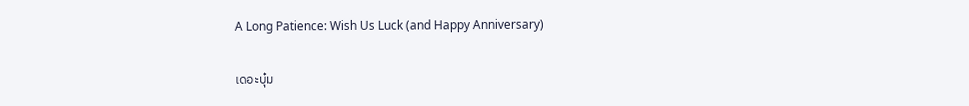A Long Patience: Wish Us Luck (and Happy Anniversary)

เดอะบุ๋ม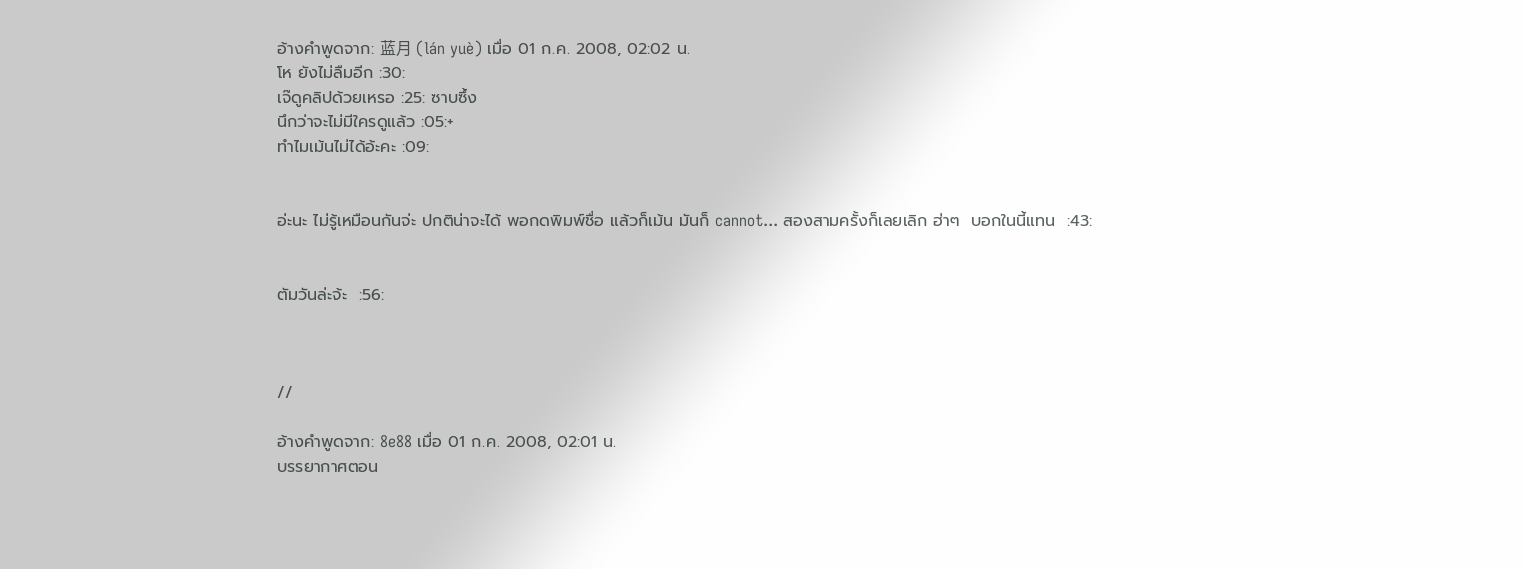อ้างคำพูดจาก: 蓝月 (lán yuè) เมื่อ 01 ก.ค. 2008, 02:02 น.
โห ยังไม่ลืมอีก :30:
เจ๊ดูคลิปด้วยเหรอ :25: ซาบซึ้ง
นึกว่าจะไม่มีใครดูแล้ว :05:+
ทำไมเม้นไม่ได้อ้ะคะ :09:


อ่ะนะ ไม่รู้เหมือนกันจ่ะ ปกติน่าจะได้ พอกดพิมพ์ชื่อ แล้วก็เม้น มันก็ cannot... สองสามครั้งก็เลยเลิก ฮ่าๆ  บอกในนี้แทน  :43:


ตัมวันล่ะจ้ะ  :56:



//

อ้างคำพูดจาก: 8e88 เมื่อ 01 ก.ค. 2008, 02:01 น.
บรรยากาศตอน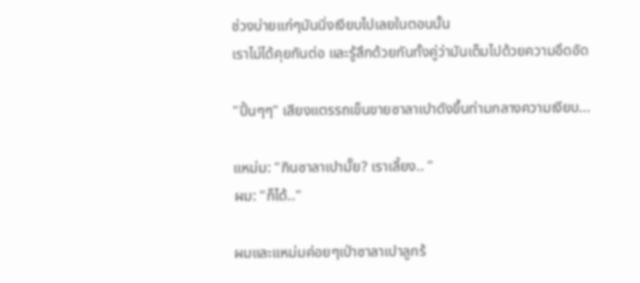ช่วงบ่ายแก่ๆมันนิ่งเงียบไปเลยในตอนนั้น
เราไม่ได้คุยกันต่อ และรู้สึกด้วยกันทั้งคู่ว่ามันเต็มไปด้วยความอึดอัด

"ปี้นๆๆ" เสียงแตรรถเข็นขายซาลาเปาดังขึ้นท่ามกลางความเงียบ...

แหม่ม: "กินซาลาเปามั๊ย? เราเลี้ยง.. "
ผม: "ก็ได้.."

ผมและแหม่มค่อยๆเป่าซาลาเปาลูกร้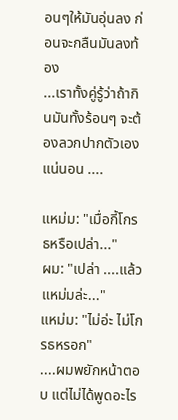อนๆให้มันอุ่นลง ก่อนจะกลืนมันลงท้อง
...เราทั้งคู่รู้ว่าถ้ากินมันทั้งร้อนๆ จะต้องลวกปากตัวเองแน่นอน ....

แหม่ม: "เมื่อกี้โกรธหรือเปล่า..."
ผม: "เปล่า ....แล้วแหม่มล่ะ..."
แหม่ม: "ไม่อ่ะ ไม่โกรธหรอก"
....ผมพยักหน้าตอบ แต่ไม่ได้พูดอะไร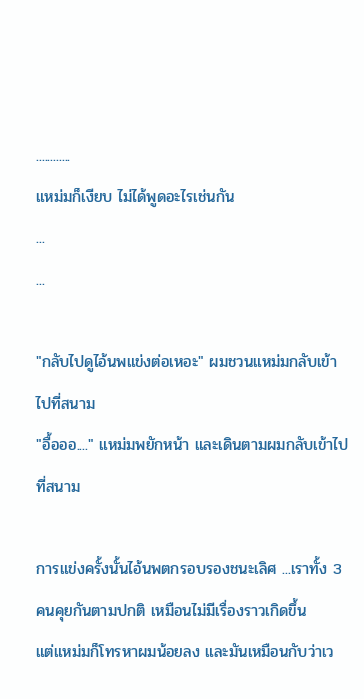............
แหม่มก็เงียบ ไม่ได้พูดอะไรเช่นกัน
...
...

"กลับไปดูไอ้นพแข่งต่อเหอะ" ผมชวนแหม่มกลับเข้าไปที่สนาม
"อื้อออ...." แหม่มพยักหน้า และเดินตามผมกลับเข้าไปที่สนาม

การแข่งครั้งนั้นไอ้นพตกรอบรองชนะเลิศ ...เราทั้ง 3 คนคุยกันตามปกติ เหมือนไม่มีเรื่องราวเกิดขึ้น
แต่แหม่มก็โทรหาผมน้อยลง และมันเหมือนกับว่าเว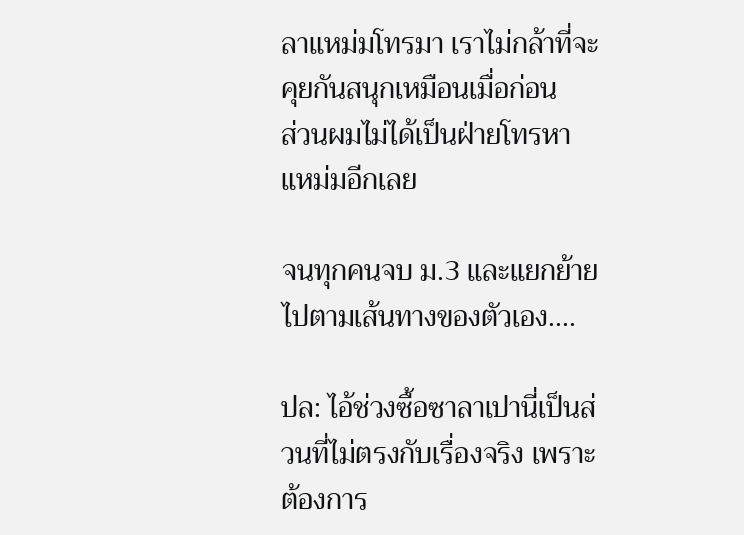ลาแหม่มโทรมา เราไม่กล้าที่จะคุยกันสนุกเหมือนเมื่อก่อน
ส่วนผมไม่ได้เป็นฝ่ายโทรหาแหม่มอีกเลย

จนทุกคนจบ ม.3 และแยกย้ายไปตามเส้นทางของตัวเอง....

ปล: ไอ้ช่วงซื้อซาลาเปานี่เป็นส่วนที่ไม่ตรงกับเรื่องจริง เพราะต้องการ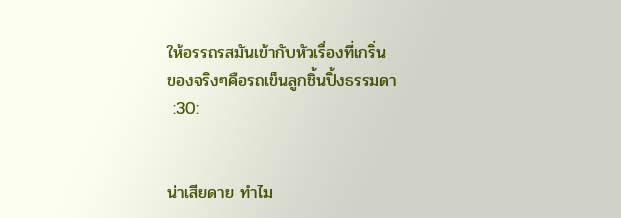ให้อรรถรสมันเข้ากับหัวเรื่องที่เกริ่น
ของจริงๆคือรถเข็นลูกชิ้นปิ้งธรรมดา
 :30:


น่าเสียดาย ทำไม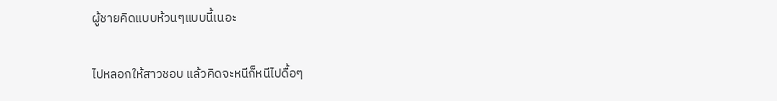ผู้ชายคิดแบบห้วนๆแบบนี้เนอะ

ไปหลอกให้สาวชอบ แล้วคิดจะหนีก็หนีไปดื้อๆ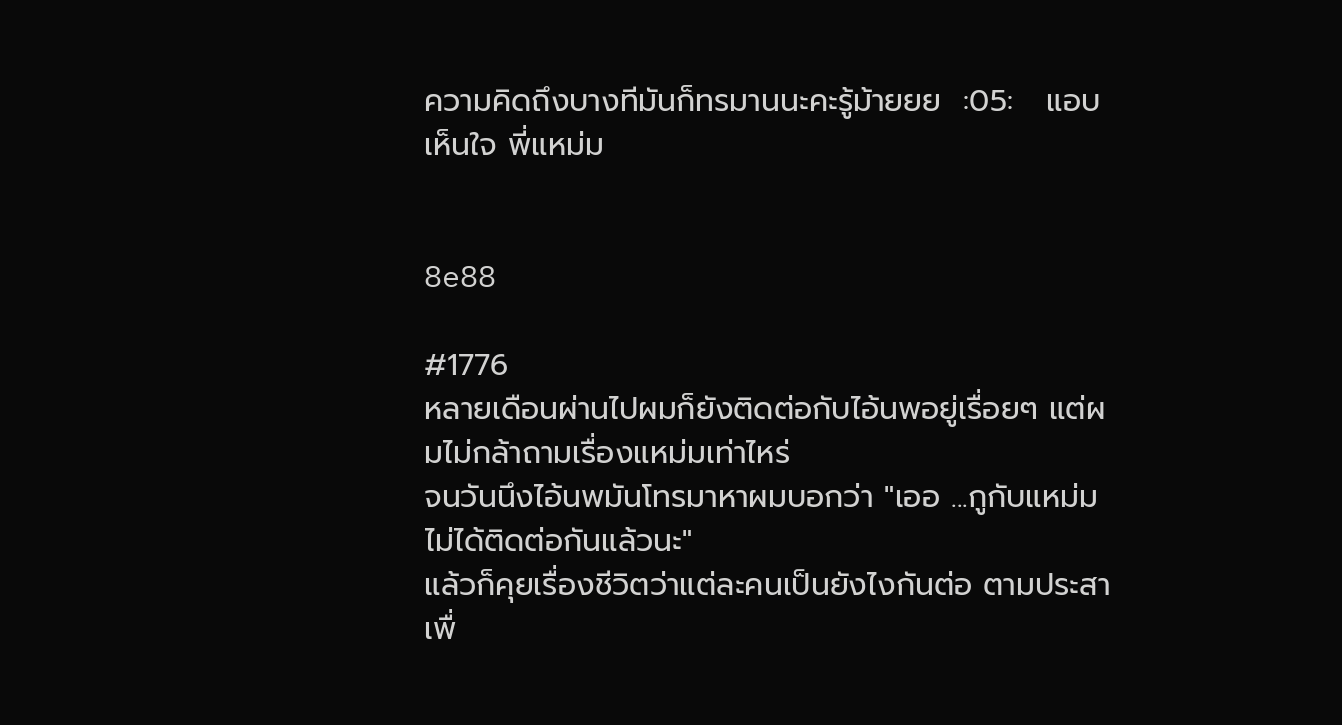ความคิดถึงบางทีมันก็ทรมานนะคะรู้ม้ายยย  :05:   แอบเห็นใจ พี่แหม่ม


8e88

#1776
หลายเดือนผ่านไปผมก็ยังติดต่อกับไอ้นพอยู่เรื่อยๆ แต่ผมไม่กล้าถามเรื่องแหม่มเท่าไหร่
จนวันนึงไอ้นพมันโทรมาหาผมบอกว่า "เออ ...กูกับแหม่มไม่ได้ติดต่อกันแล้วนะ"
แล้วก็คุยเรื่องชีวิตว่าแต่ละคนเป็นยังไงกันต่อ ตามประสาเพื่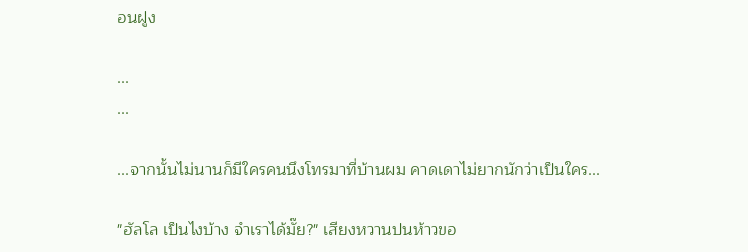อนฝูง

...
...

...จากนั้นไม่นานก็มีใครคนนึงโทรมาที่บ้านผม คาดเดาไม่ยากนักว่าเป็นใคร...

"ฮัลโล เป็นไงบ้าง จำเราได้มั๊ย?" เสียงหวานปนห้าวขอ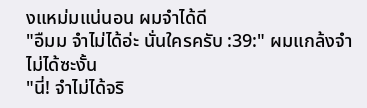งแหม่มแน่นอน ผมจำได้ดี
"อืมม จำไม่ได้อ่ะ นั่นใครครับ :39:" ผมแกล้งจำไม่ได้ซะงั้น
"นี่! จำไม่ได้จริ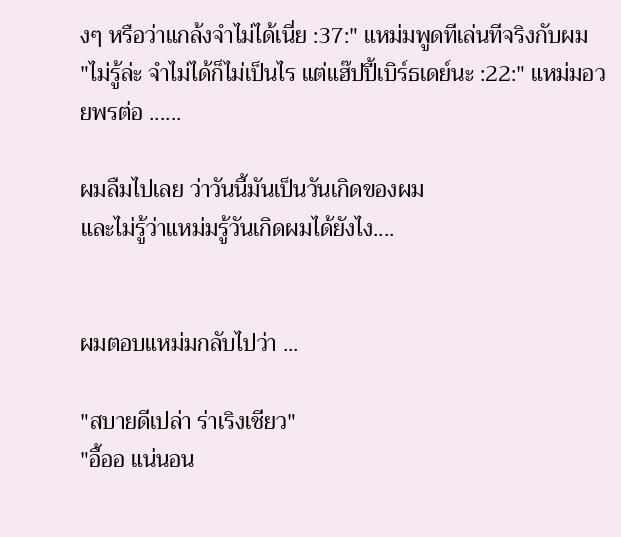งๆ หรือว่าแกล้งจำไม่ได้เนี่ย :37:" แหม่มพูดทีเล่นทีจริงกับผม
"ไม่รู้ล่ะ จำไม่ได้ก็ไม่เป็นไร แต่แฮ๊ปปี้เบิร์ธเดย์นะ :22:" แหม่มอวยพรต่อ ......

ผมลืมไปเลย ว่าวันนี้มันเป็นวันเกิดของผม
และไม่รู้ว่าแหม่มรู้วันเกิดผมได้ยังไง....


ผมตอบแหม่มกลับไปว่า ...

"สบายดีเปล่า ร่าเริงเชียว"
"อื้ออ แน่นอน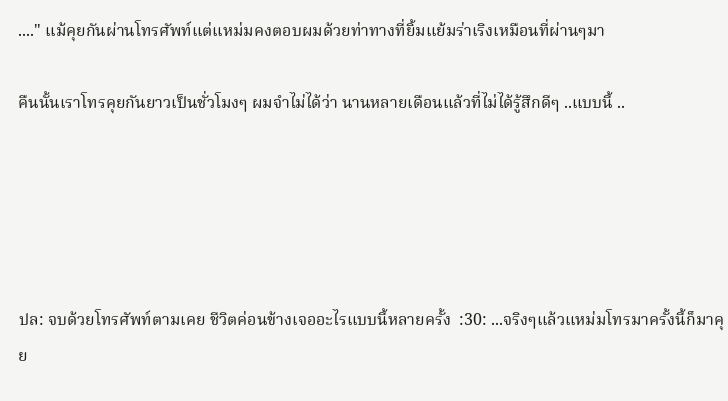...." แม้คุยกันผ่านโทรศัพท์แต่แหม่มคงตอบผมด้วยท่าทางที่ยิ้มแย้มร่าเริงเหมือนที่ผ่านๆมา

คืนนั้นเราโทรคุยกันยาวเป็นชั่วโมงๆ ผมจำไม่ได้ว่า นานหลายเดือนแล้วที่ไม่ได้รู้สึกดีๆ ..แบบนี้ ..





ปล: จบด้วยโทรศัพท์ตามเคย ชีวิตค่อนข้างเจออะไรแบบนี้หลายครั้ง  :30: ...จริงๆแล้วแหม่มโทรมาครั้งนี้ก็มาคุย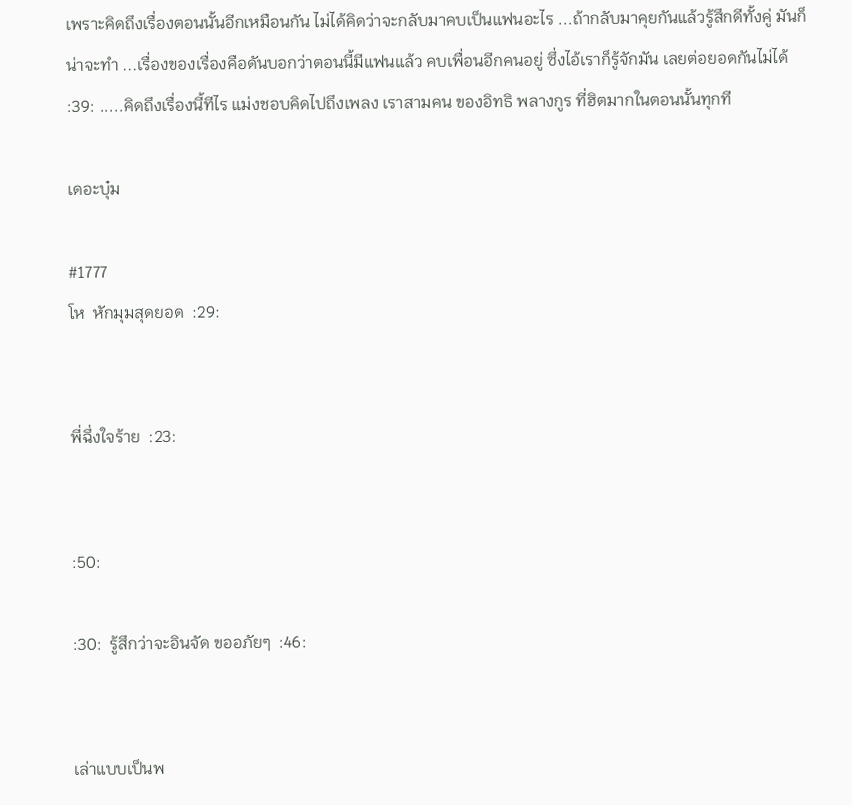เพราะคิดถึงเรื่องตอนนั้นอีกเหมือนกัน ไม่ได้คิดว่าจะกลับมาคบเป็นแฟนอะไร ...ถ้ากลับมาคุยกันแล้วรู้สึกดีทั้งคู่ มันก็น่าจะทำ ...เรื่องของเรื่องคือดันบอกว่าตอนนี้มีแฟนแล้ว คบเพื่อนอีกคนอยู่ ซึ่งไอ้เราก็รู้จักมัน เลยต่อยอดกันไม่ได้  :39: .....คิดถึงเรื่องนี้ทีไร แม่งชอบคิดไปถึงเพลง เราสามคน ของอิทธิ พลางกูร ที่ฮิตมากในตอนนั้นทุกที

เดอะบุ๋ม

#1777
โห  หักมุมสุดยอด  :29:


พี่ฉึ่งใจร้าย  :23:


:50:

:30:  รู้สึกว่าจะอินจัด ขออภัยๆ  :46:


เล่าแบบเป็นพ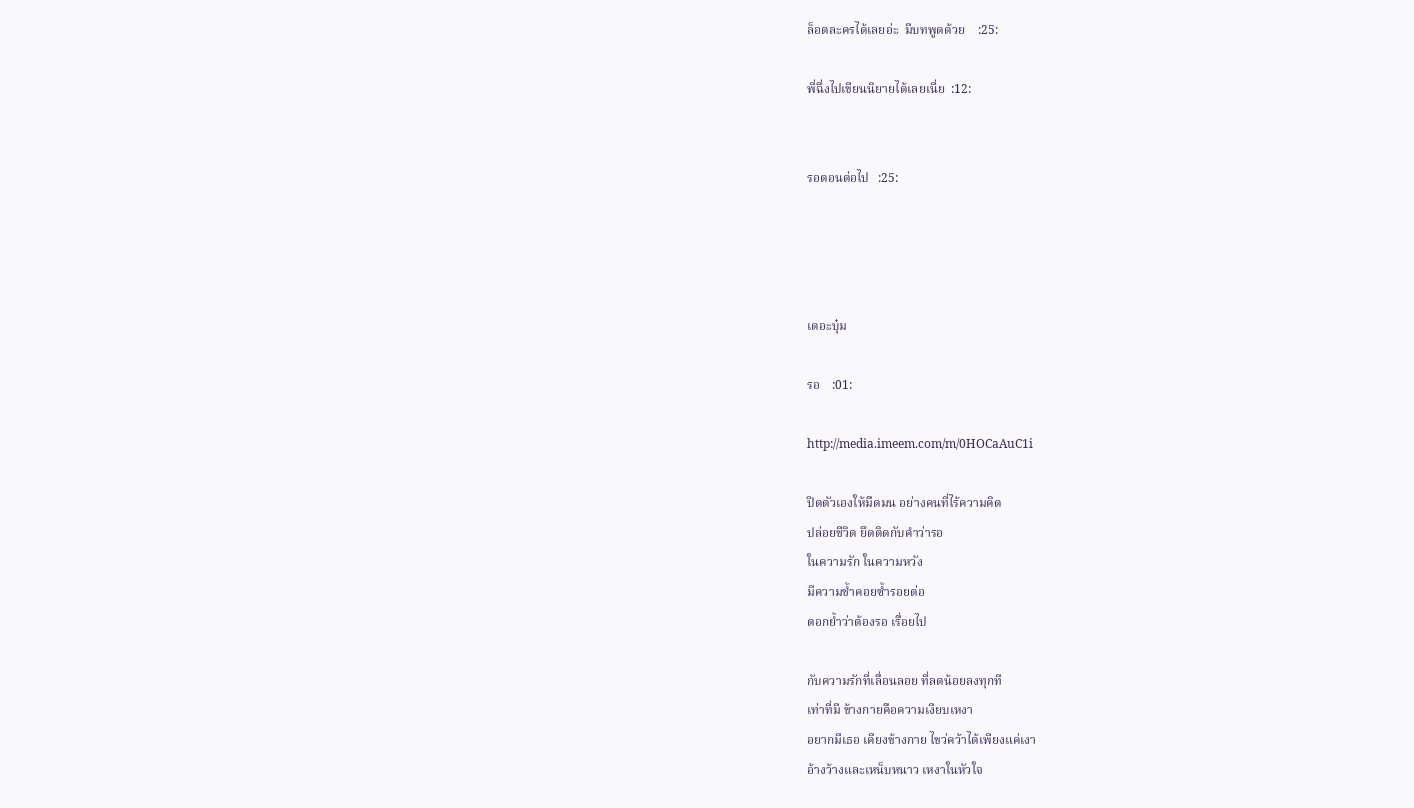ล็อตละครได้เลยอ่ะ  มีบทพูดด้วย    :25:

พี่ฉึ่งไปเขียนนิยายได้เลยเนี่ย  :12:


รอตอนต่อไป   :25:




เดอะบุ๋ม

รอ    :01:

http://media.imeem.com/m/0HOCaAuC1i

ปิดตัวเองให้มืดมน อย่างคนที่ไร้ความคิด
ปล่อยชีวิต ยึดติดกับคำว่ารอ
ในความรัก ในความหวัง
มีความช้ำคอยซ้ำรอยต่อ
ตอกย้ำว่าต้องรอ เรื่อยไป

กับความรักที่เลื่อนลอย ที่ลดน้อยลงทุกที
เท่าที่มี ข้างกายคือความเงียบเหงา
อยากมีเธอ เคียงข้างกาย ไขว่คว้าได้เพียงแค่เงา
อ้างว้างและเหน็บหนาว เหงาในหัวใจ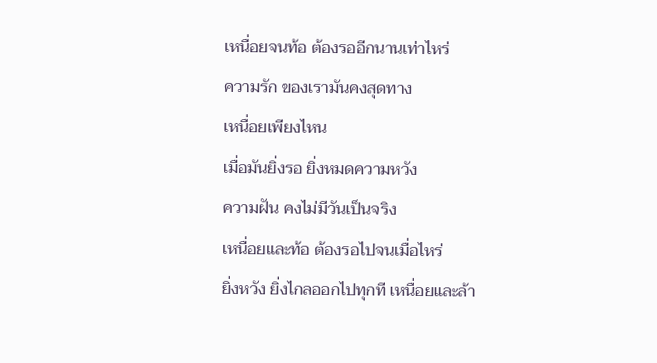เหนื่อยจนท้อ ต้องรออีกนานเท่าไหร่
ความรัก ของเรามันคงสุดทาง
เหนื่อยเพียงไหน
เมื่อมันยิ่งรอ ยิ่งหมดความหวัง
ความฝัน คงไม่มีวันเป็นจริง
เหนื่อยและท้อ ต้องรอไปจนเมื่อไหร่
ยิ่งหวัง ยิ่งไกลออกไปทุกที เหนื่อยและล้า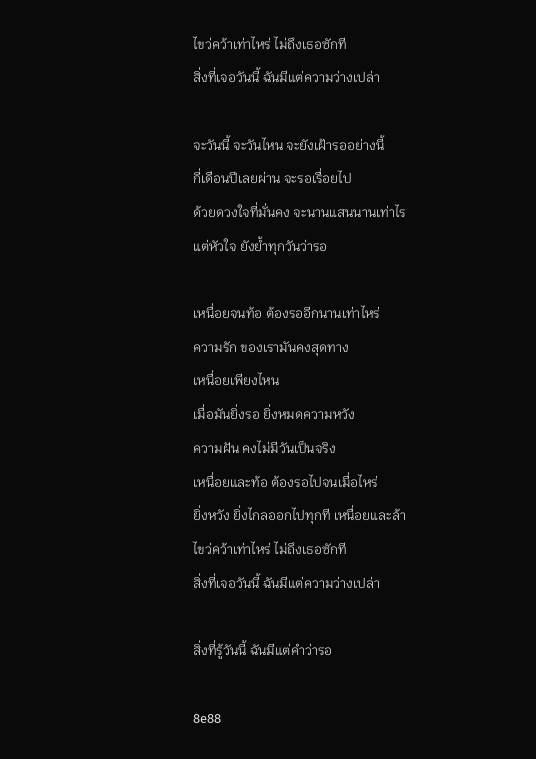ไขว่คว้าเท่าไหร่ ไม่ถึงเธอซักที
สิ่งที่เจอวันนี้ ฉันมีแต่ความว่างเปล่า

จะวันนี้ จะวันไหน จะยังเฝ้ารออย่างนี้
กี่เดือนปีเลยผ่าน จะรอเรื่อยไป
ด้วยดวงใจที่มั่นคง จะนานแสนนานเท่าไร
แต่หัวใจ ยังย้ำทุกวันว่ารอ

เหนื่อยจนท้อ ต้องรออีกนานเท่าไหร่
ความรัก ของเรามันคงสุดทาง
เหนื่อยเพียงไหน
เมื่อมันยิ่งรอ ยิ่งหมดความหวัง
ความฝัน คงไม่มีวันเป็นจริง
เหนื่อยและท้อ ต้องรอไปจนเมื่อไหร่
ยิ่งหวัง ยิ่งไกลออกไปทุกที เหนื่อยและล้า
ไขว่คว้าเท่าไหร่ ไม่ถึงเธอซักที
สิ่งที่เจอวันนี้ ฉันมีแต่ความว่างเปล่า

สิ่งที่รู้วันนี้ ฉันมีแต่คำว่ารอ

8e88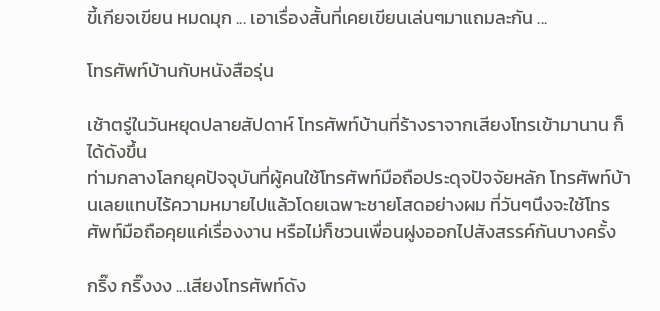ขี้เกียจเขียน หมดมุก ... เอาเรื่องสั้นที่เคยเขียนเล่นๆมาแถมละกัน ...

โทรศัพท์บ้านกับหนังสือรุ่น

เช้าตรู่ในวันหยุดปลายสัปดาห์ โทรศัพท์บ้านที่ร้างราจากเสียงโทรเข้ามานาน ก็ได้ดังขึ้น
ท่ามกลางโลกยุคปัจจุบันที่ผู้คนใช้โทรศัพท์มือถือประดุจปัจจัยหลัก โทรศัพท์บ้านเลยแทบไร้ความหมายไปแล้วโดยเฉพาะชายโสดอย่างผม ที่วันๆนึงจะใช้โทรศัพท์มือถือคุยแค่เรื่องงาน หรือไม่ก็ชวนเพื่อนฝูงออกไปสังสรรค์กันบางครั้ง

กริ๊ง กริ๊งงง ...เสียงโทรศัพท์ดัง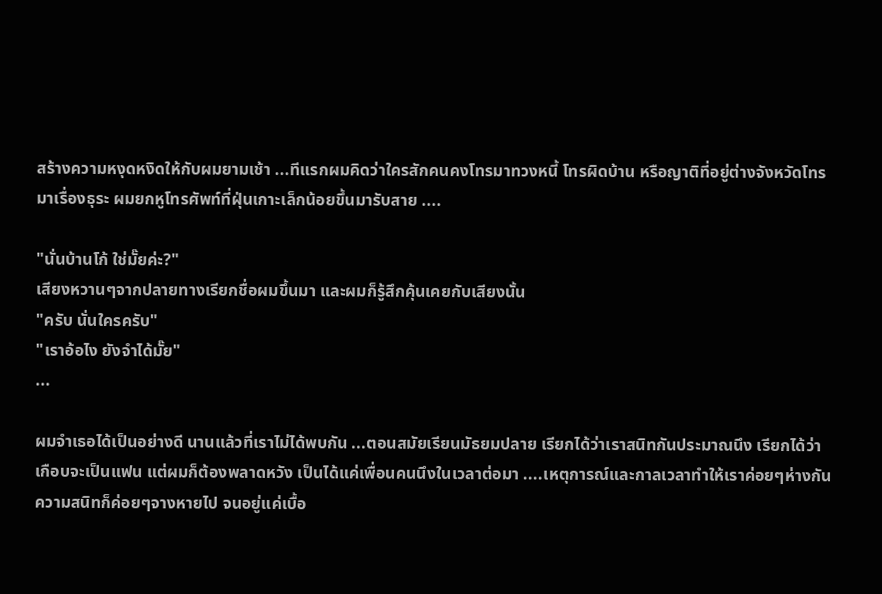สร้างความหงุดหงิดให้กับผมยามเช้า ...ทีแรกผมคิดว่าใครสักคนคงโทรมาทวงหนี้ โทรผิดบ้าน หรือญาติที่อยู่ต่างจังหวัดโทรมาเรื่องธุระ ผมยกหูโทรศัพท์ที่ฝุ่นเกาะเล็กน้อยขึ้นมารับสาย ....

"นั่นบ้านโก้ ใช่มั๊ยค่ะ?"
เสียงหวานๆจากปลายทางเรียกชื่อผมขึ้นมา และผมก็รู้สึกคุ้นเคยกับเสียงนั้น
"ครับ นั่นใครครับ"
"เราอ้อไง ยังจำได้มั๊ย"
...

ผมจำเธอได้เป็นอย่างดี นานแล้วที่เราไม่ได้พบกัน ...ตอนสมัยเรียนมัธยมปลาย เรียกได้ว่าเราสนิทกันประมาณนึง เรียกได้ว่าเกือบจะเป็นแฟน แต่ผมก็ต้องพลาดหวัง เป็นได้แค่เพื่อนคนนึงในเวลาต่อมา ....เหตุการณ์และกาลเวลาทำให้เราค่อยๆห่างกัน ความสนิทก็ค่อยๆจางหายไป จนอยู่แค่เบื้อ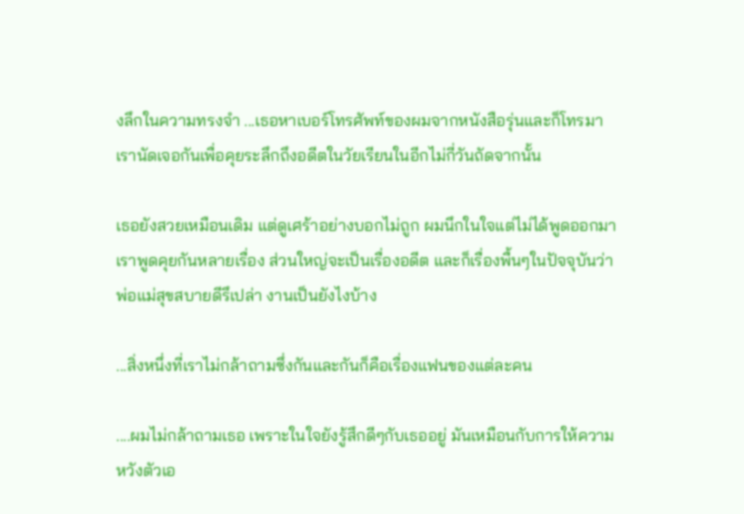งลึกในความทรงจำ ...เธอหาเบอร์โทรศัพท์ของผมจากหนังสือรุ่นและก็โทรมา เรานัดเจอกันเพื่อคุยระลึกถึงอดีตในวัยเรียนในอีกไม่กี่วันถัดจากนั้น

เธอยังสวยเหมือนเดิม แต่ดูเศร้าอย่างบอกไม่ถูก ผมนึกในใจแต่ไม่ได้พูดออกมา
เราพูดคุยกันหลายเรื่อง ส่วนใหญ่จะเป็นเรื่องอดีต และก็เรื่องพื้นๆในปัจจุบันว่าพ่อแม่สุขสบายดีรึเปล่า งานเป็นยังไงบ้าง

...สิ่งหนึ่งที่เราไม่กล้าถามซึ่งกันและกันก็คือเรื่องแฟนของแต่ละคน

....ผมไม่กล้าถามเธอ เพราะในใจยังรู้สึกดีๆกับเธออยู่ มันเหมือนกับการให้ความหวังตัวเอ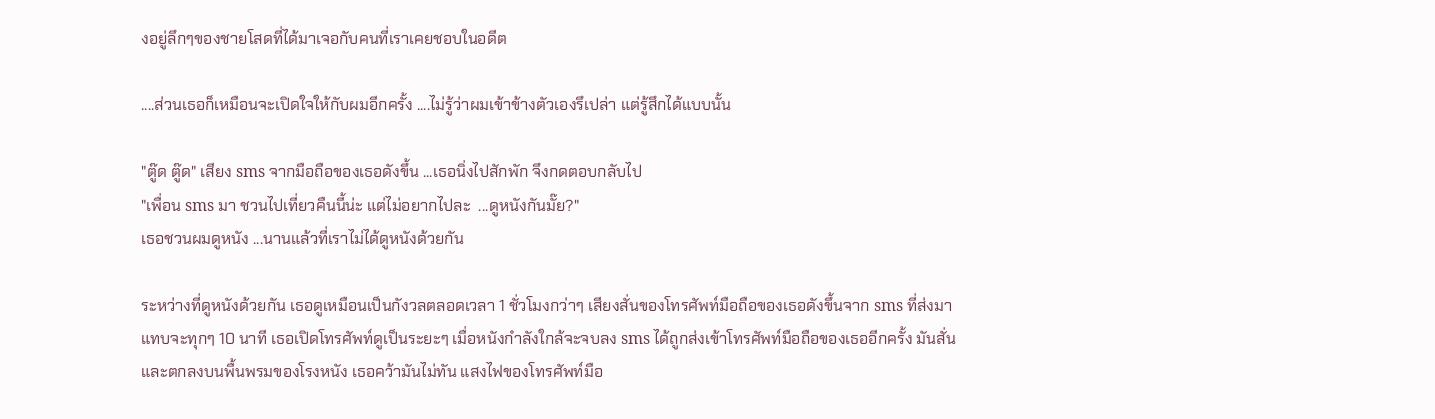งอยู่ลึกๆของชายโสดที่ได้มาเจอกับคนที่เราเคยชอบในอดีต

....ส่วนเธอก็เหมือนจะเปิดใจให้กับผมอีกครั้ง ....ไม่รู้ว่าผมเข้าข้างตัวเองรึเปล่า แต่รู้สึกได้แบบนั้น

"ตู๊ด ตู๊ด" เสียง sms จากมือถือของเธอดังขึ้น ...เธอนิ่งไปสักพัก จึงกดตอบกลับไป
"เพื่อน sms มา ชวนไปเที่ยวคืนนี้น่ะ แต่ไม่อยากไปละ  ...ดูหนังกันมั๊ย?"
เธอชวนผมดูหนัง ...นานแล้วที่เราไม่ได้ดูหนังด้วยกัน

ระหว่างที่ดูหนังด้วยกัน เธอดูเหมือนเป็นกังวลตลอดเวลา 1 ชั่วโมงกว่าๆ เสียงสั่นของโทรศัพท์มือถือของเธอดังขึ้นจาก sms ที่ส่งมาแทบจะทุกๆ 10 นาที เธอเปิดโทรศัพท์ดูเป็นระยะๆ เมื่อหนังกำลังใกล้จะจบลง sms ได้ถูกส่งเข้าโทรศัพท์มือถือของเธออีกครั้ง มันสั่นและตกลงบนพื้นพรมของโรงหนัง เธอคว้ามันไม่ทัน แสงไฟของโทรศัพท์มือ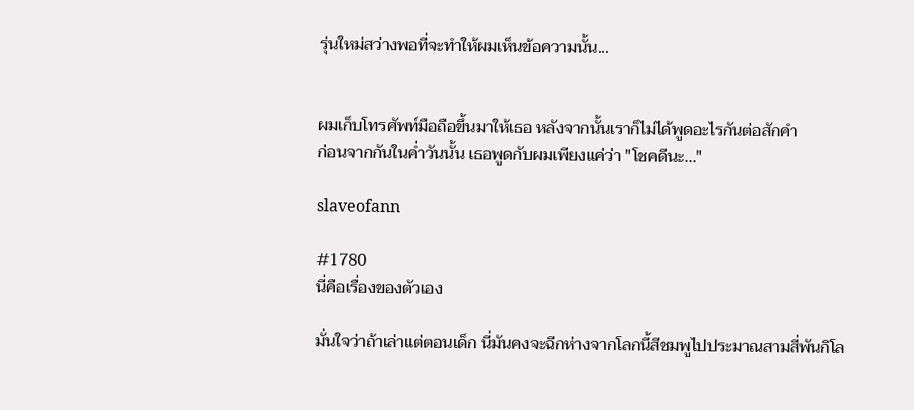รุ่นใหม่สว่างพอที่จะทำให้ผมเห็นข้อความนั้น...


ผมเก็บโทรศัพท์มือถือขึ้นมาให้เธอ หลังจากนั้นเราก็ไม่ได้พูดอะไรกันต่อสักคำ
ก่อนจากกันในค่ำวันนั้น เธอพูดกับผมเพียงแค่ว่า "โชคดีนะ..."

slaveofann

#1780
นี่คือเรื่องของตัวเอง

มั่นใจว่าถ้าเล่าแต่ตอนเด็ก นี่มันคงจะฉีกห่างจากโลกนี้สีชมพูไปประมาณสามสี่พันกิโล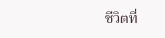ชีวิตที่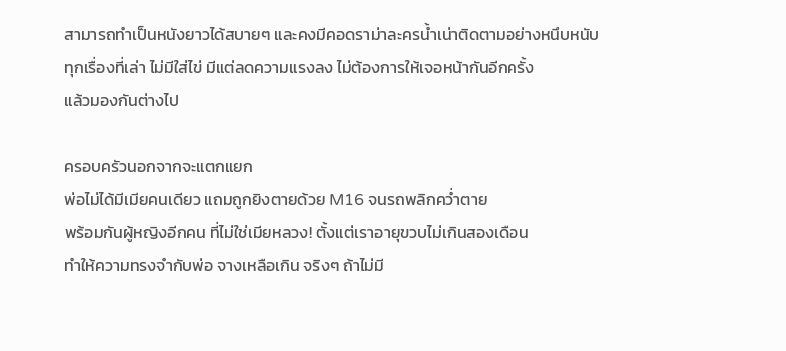สามารถทำเป็นหนังยาวได้สบายๆ และคงมีคอดราม่าละครน้ำเน่าติดตามอย่างหนึบหนับ
ทุกเรื่องที่เล่า ไม่มีใส่ไข่ มีแต่ลดความแรงลง ไม่ต้องการให้เจอหน้ากันอีกครั้ง
แล้วมองกันต่างไป

ครอบครัวนอกจากจะแตกแยก
พ่อไม่ได้มีเมียคนเดียว แถมถูกยิงตายด้วย M16 จนรถพลิกคว่ำตาย
พร้อมกันผู้หญิงอีกคน ที่ไม่ใช่เมียหลวง! ตั้งแต่เราอายุขวบไม่เกินสองเดือน
ทำให้ความทรงจำกับพ่อ จางเหลือเกิน จริงๆ ถ้าไม่มี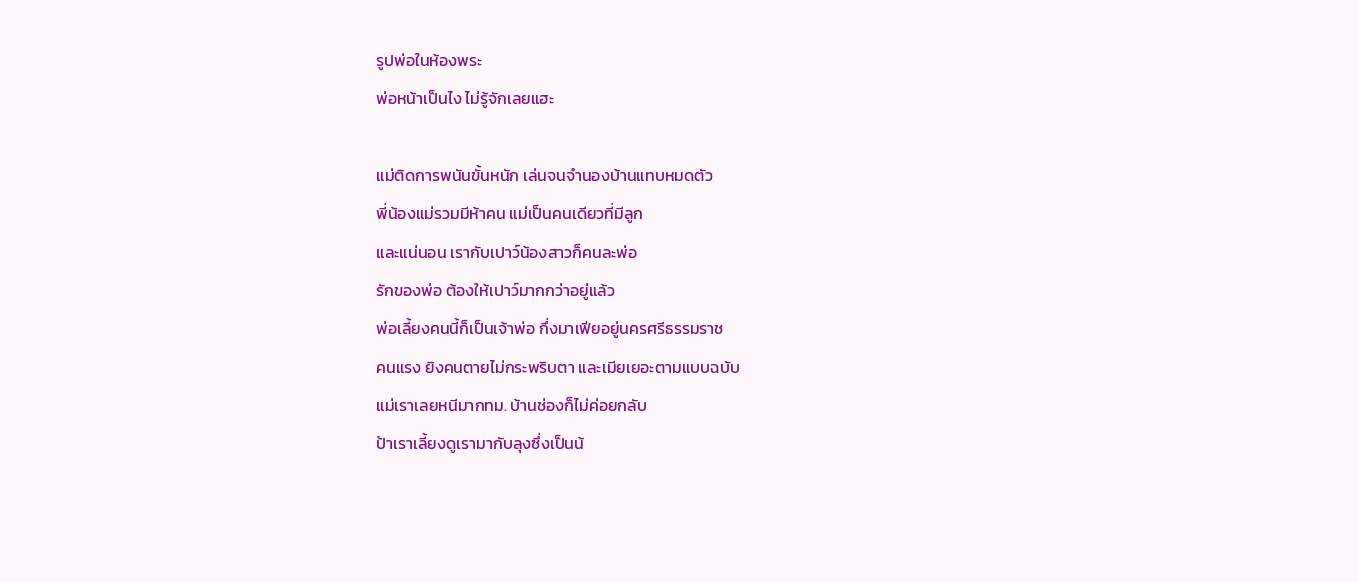รูปพ่อในห้องพระ
พ่อหน้าเป็นไง ไม่รู้จักเลยแฮะ

แม่ติดการพนันขั้นหนัก เล่นจนจำนองบ้านแทบหมดตัว
พี่น้องแม่รวมมีห้าคน แม่เป็นคนเดียวที่มีลูก
และแน่นอน เรากับเปาว์น้องสาวก็คนละพ่อ
รักของพ่อ ต้องให้เปาว์มากกว่าอยู่แล้ว
พ่อเลี้ยงคนนี้ก็เป็นเจ้าพ่อ กึ่งมาเฟียอยู่นครศรีธรรมราช
คนแรง ยิงคนตายไม่กระพริบตา และเมียเยอะตามแบบฉบับ
แม่เราเลยหนีมากทม. บ้านช่องก็ไม่ค่อยกลับ
ป้าเราเลี้ยงดูเรามากับลุงซึ่งเป็นน้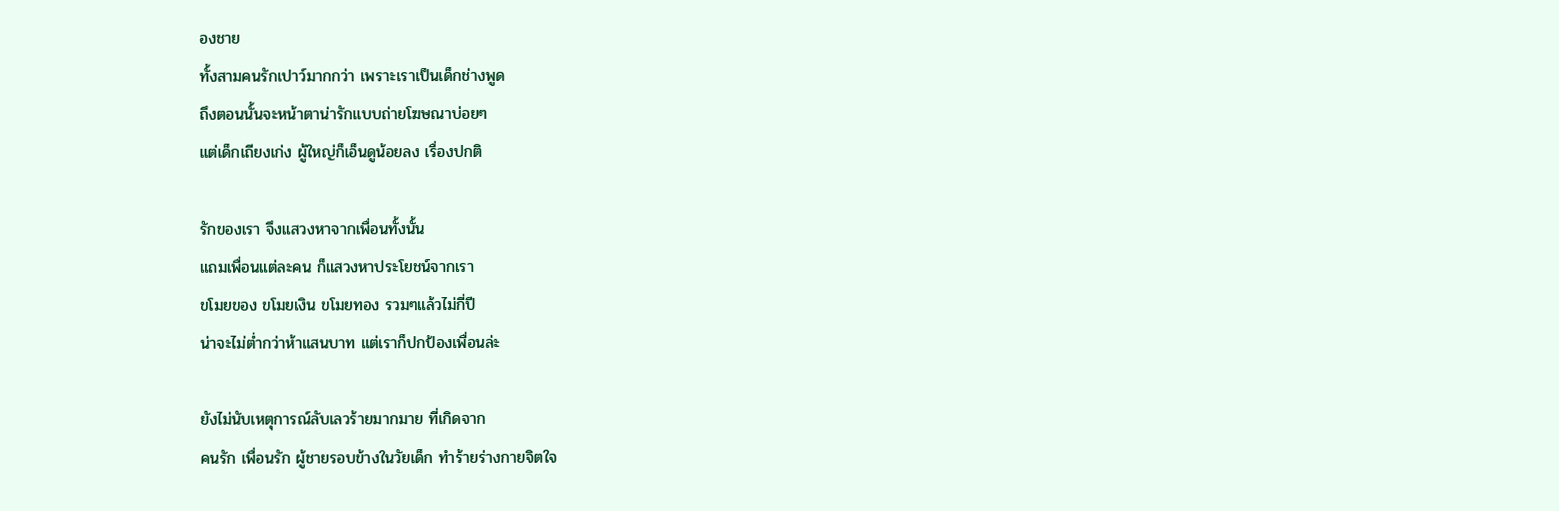องชาย
ทั้งสามคนรักเปาว์มากกว่า เพราะเราเป็นเด็กช่างพูด
ถึงตอนนั้นจะหน้าตาน่ารักแบบถ่ายโฆษณาบ่อยๆ
แต่เด็กเถียงเก่ง ผู้ใหญ่ก็เอ็นดูน้อยลง เรื่องปกติ

รักของเรา จึงแสวงหาจากเพื่อนทั้งนั้น
แถมเพื่อนแต่ละคน ก็แสวงหาประโยชน์จากเรา
ขโมยของ ขโมยเงิน ขโมยทอง รวมๆแล้วไม่กี่ปี
น่าจะไม่ต่ำกว่าห้าแสนบาท แต่เราก็ปกป้องเพื่อนล่ะ

ยังไม่นับเหตุการณ์ลับเลวร้ายมากมาย ที่เกิดจาก
คนรัก เพื่อนรัก ผู้ชายรอบข้างในวัยเด็ก ทำร้ายร่างกายจิตใจ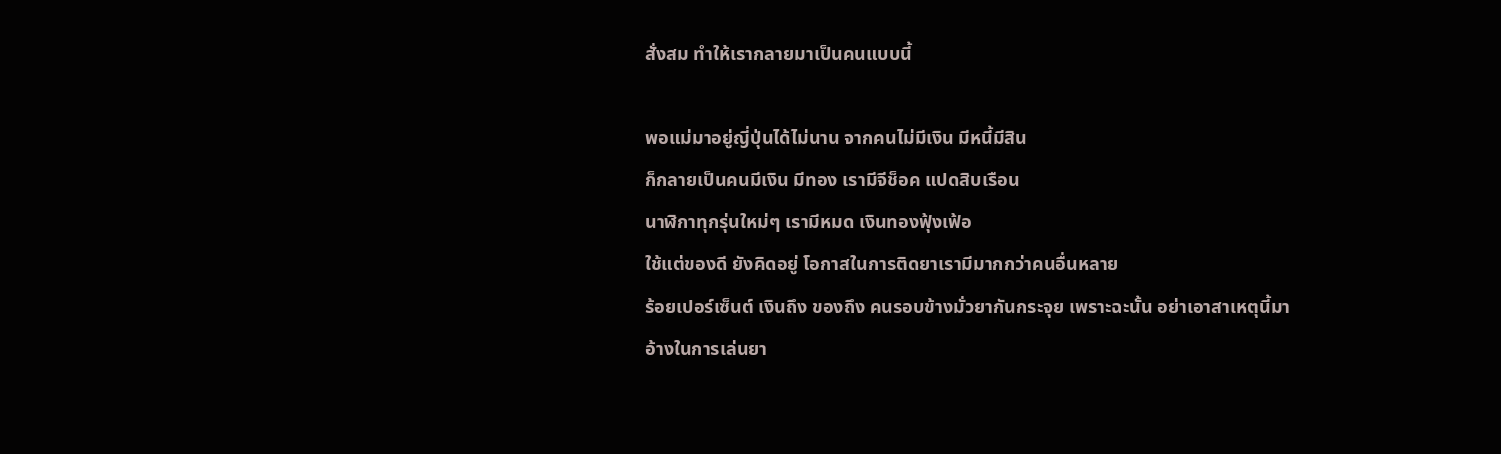สั่งสม ทำให้เรากลายมาเป็นคนแบบนี้

พอแม่มาอยู่ญี่ปุ่นได้ไม่นาน จากคนไม่มีเงิน มีหนี้มีสิน
ก็กลายเป็นคนมีเงิน มีทอง เรามีจีช็อค แปดสิบเรือน
นาฬิกาทุกรุ่นใหม่ๆ เรามีหมด เงินทองฟุ้งเฟ้อ
ใช้แต่ของดี ยังคิดอยู่ โอกาสในการติดยาเรามีมากกว่าคนอื่นหลาย
ร้อยเปอร์เซ็นต์ เงินถึง ของถึง คนรอบข้างมั่วยากันกระจุย เพราะฉะนั้น อย่าเอาสาเหตุนี้มา
อ้างในการเล่นยา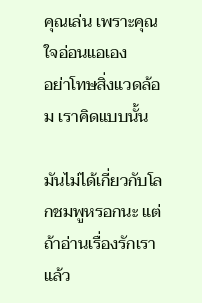คุณเล่น เพราะคุณใจอ่อนแอเอง
อย่าโทษสิ่งแวดล้อม เราคิดแบบนั้น

มันไม่ได้เกี่ยวกับโลกชมพูหรอกนะ แต่ถ้าอ่านเรื่องรักเราแล้ว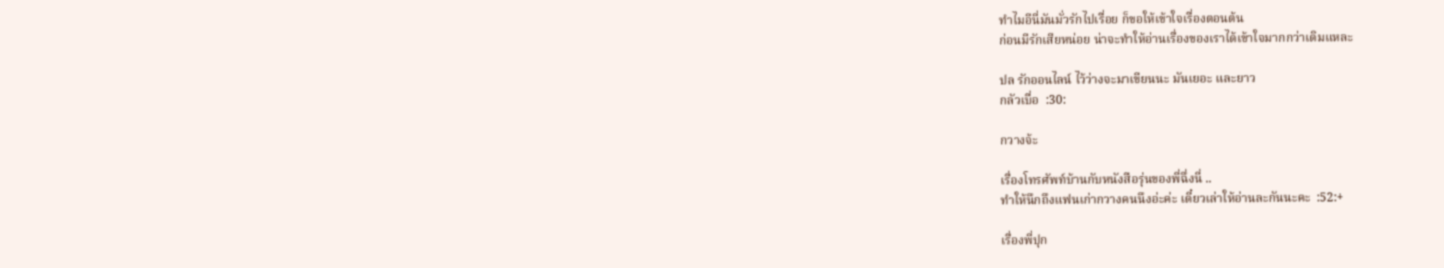ทำไมอีนี่มันมั่วรักไปเรื่อย ก็ขอให้เข้าใจเรื่องตอนต้น
ก่อนมีรักเสียหน่อย น่าจะทำให้อ่านเรื่องของเราได้เข้าใจมากกว่าเดิมแหละ

ปล รักออนไลน์ ไว้ว่างจะมาเขียนนะ มันเยอะ และยาว
กลัวเบื่อ  :30:

กวางจ้ะ

เรื่องโทรศัพท์บ้านกับหนังสือรุ่นของพี่ฉึ่งนี่ ..
ทำให้นึกถึงแฟนเก่ากวางคนนึงอ่ะค่ะ เดี๋ยวเล่าให้อ่านละกันนะคะ  :52:+

เรื่องพี่ปุก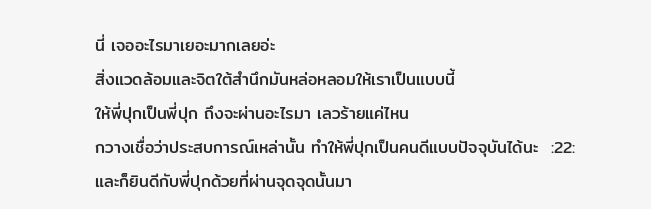นี่ เจออะไรมาเยอะมากเลยอ่ะ
สิ่งแวดล้อมและจิตใต้สำนึกมันหล่อหลอมให้เราเป็นแบบนี้
ให้พี่ปุกเป็นพี่ปุก ถึงจะผ่านอะไรมา เลวร้ายแค่ไหน
กวางเชื่อว่าประสบการณ์เหล่านั้น ทำให้พี่ปุกเป็นคนดีแบบปัจจุบันได้นะ  :22:
และก็ยินดีกับพี่ปุกด้วยที่ผ่านจุดจุดนั้นมา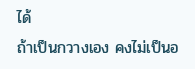ได้
ถ้าเป็นกวางเอง คงไม่เป็นอ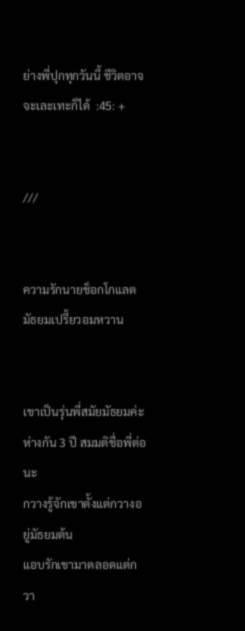ย่างพี่ปุกทุกวันนี้ ชีวิตอาจจะเละเทะก็ได้  :45: +


///


ความรักนายช็อกโกแลต มัธยมเปรี้ยวอมหวาน


เขาเป็นรุ่นพี่สมัยมัธยมค่ะ ห่างกัน 3 ปี สมมติชื่อพี่ต่อนะ
กวางรู้จักเขาตั้งแต่กวางอยู่มัธยมต้น
แอบรักเขามาตลอดแต่กวา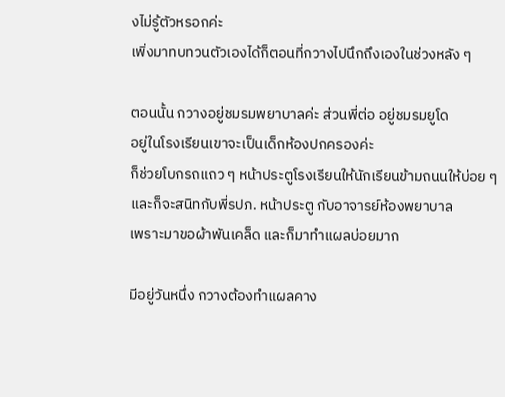งไม่รู้ตัวหรอกค่ะ
เพิ่งมาทบทวนตัวเองได้ก็ตอนที่กวางไปนึกถึงเองในช่วงหลัง ๆ

ตอนนั้น กวางอยู่ชมรมพยาบาลค่ะ ส่วนพี่ต่อ อยู่ชมรมยูโด
อยู่ในโรงเรียนเขาจะเป็นเด็กห้องปกครองค่ะ
ก็ช่วยโบกรถแถว ๆ หน้าประตูโรงเรียนให้นักเรียนข้ามถนนให้บ่อย ๆ
และก็จะสนิทกับพี่รปภ. หน้าประตู กับอาจารย์ห้องพยาบาล
เพราะมาขอผ้าพันเคล็ด และก็มาทำแผลบ่อยมาก

มีอยู่วันหนึ่ง กวางต้องทำแผลคาง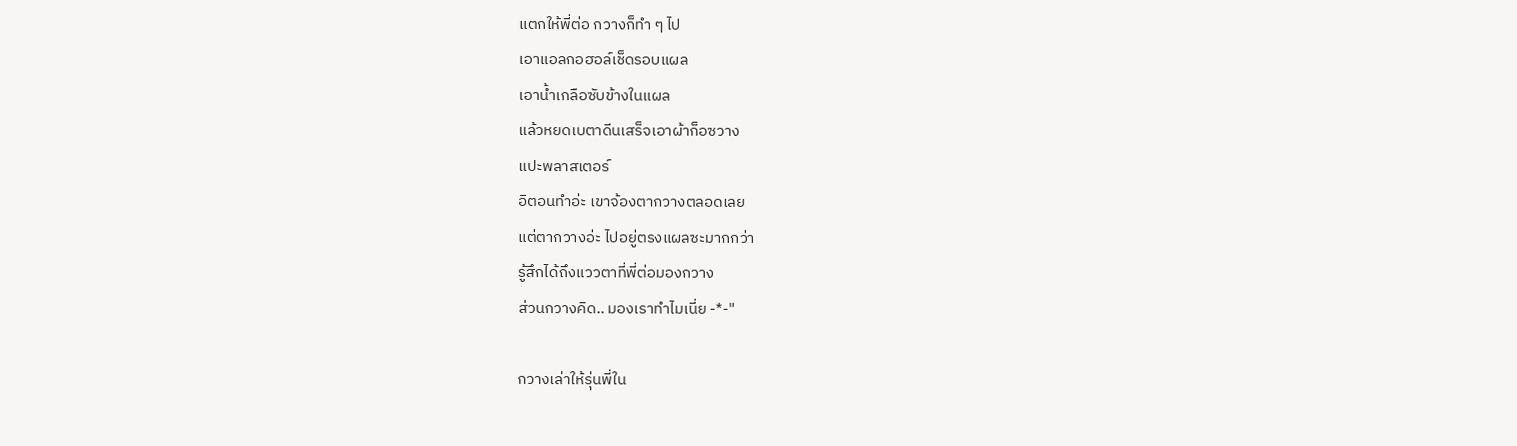แตกให้พี่ต่อ กวางก็ทำ ๆ ไป
เอาแอลกอฮอล์เช็ดรอบแผล
เอาน้ำเกลือซับข้างในแผล
แล้วหยดเบตาดีนเสร็จเอาผ้าก็อซวาง
แปะพลาสเตอร์
อิตอนทำอ่ะ เขาจ้องตากวางตลอดเลย
แต่ตากวางอ่ะ ไปอยู่ตรงแผลซะมากกว่า
รู้สึกได้ถึงแววตาที่พี่ต่อมองกวาง
ส่วนกวางคิด.. มองเราทำไมเนี่ย -*-"

กวางเล่าให้รุ่นพี่ใน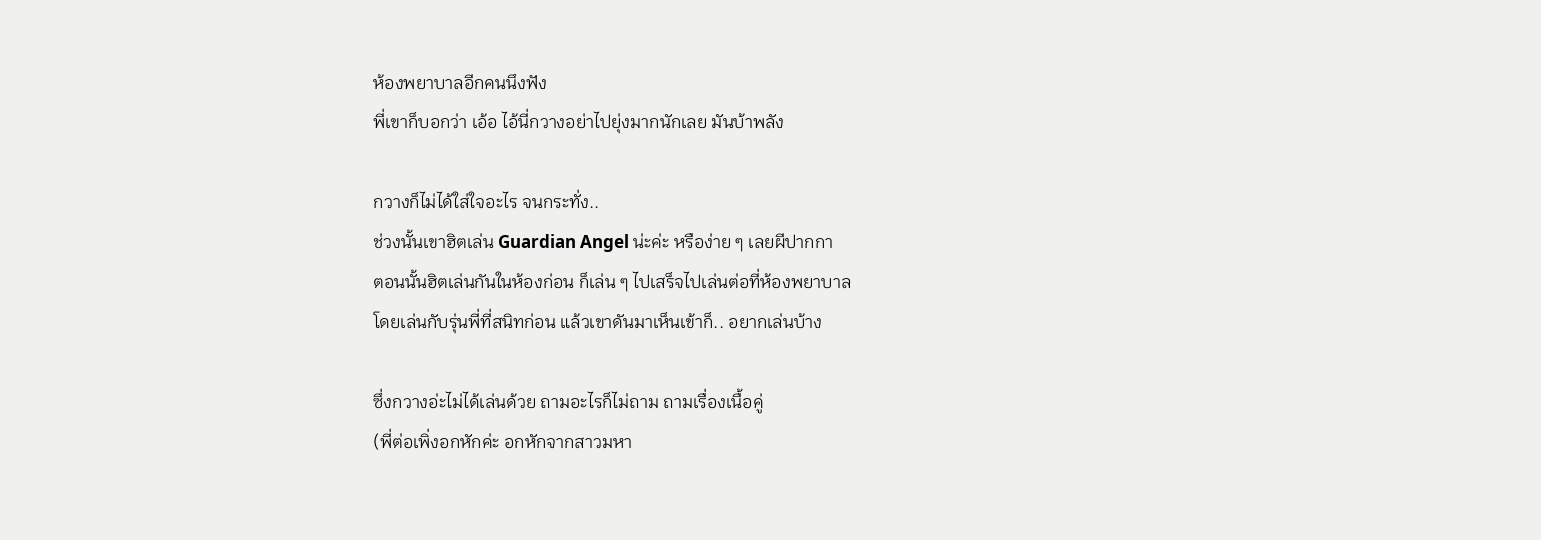ห้องพยาบาลอีกคนนึงฟัง
พี่เขาก็บอกว่า เอ้อ ไอ้นี่กวางอย่าไปยุ่งมากนักเลย มันบ้าพลัง

กวางก็ไม่ได้ใส่ใจอะไร จนกระทั่ง..
ช่วงนั้นเขาฮิตเล่น Guardian Angel น่ะค่ะ หรือง่าย ๆ เลยผีปากกา
ตอนนั้นฮิตเล่นกันในห้องก่อน ก็เล่น ๆ ไปเสร็จไปเล่นต่อที่ห้องพยาบาล
โดยเล่นกับรุ่นพี่ที่สนิทก่อน แล้วเขาดันมาเห็นเข้าก็.. อยากเล่นบ้าง

ซึ่งกวางอ่ะไม่ได้เล่นด้วย ถามอะไรก็ไม่ถาม ถามเรื่องเนื้อคู่
(พี่ต่อเพิ่งอกหักค่ะ อกหักจากสาวมหา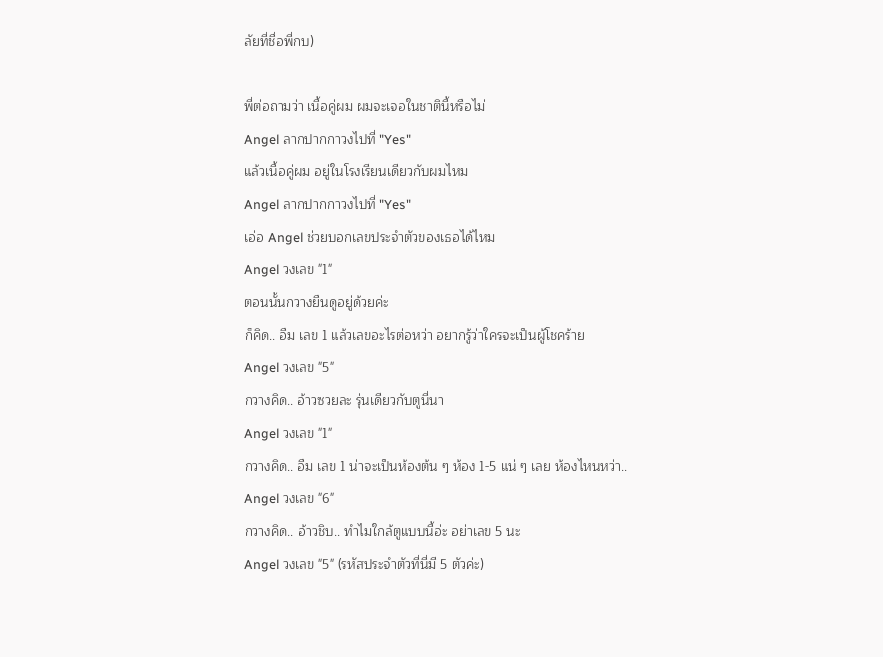ลัยที่ชื่อพี่กบ)

พี่ต่อถามว่า เนื้อคู่ผม ผมจะเจอในชาตินี้หรือไม่
Angel ลากปากกาวงไปที่ "Yes"
แล้วเนื้อคู่ผม อยู่ในโรงเรียนเดียวกับผมไหม
Angel ลากปากกาวงไปที่ "Yes"
เอ่อ Angel ช่วยบอกเลขประจำตัวของเธอได้ไหม
Angel วงเลข "1"
ตอนนั้นกวางยืนดูอยู่ด้วยค่ะ
ก็คิด.. อืม เลข 1 แล้วเลขอะไรต่อหว่า อยากรู้ว่าใครจะเป็นผู้โชคร้าย
Angel วงเลข "5"
กวางคิด.. อ้าวซวยละ รุ่นเดียวกับตูนี่นา
Angel วงเลข "1"
กวางคิด.. อืม เลข 1 น่าจะเป็นห้องต้น ๆ ห้อง 1-5 แน่ ๆ เลย ห้องไหนหว่า..
Angel วงเลข "6"
กวางคิด.. อ้าวชิบ.. ทำไมใกล้ตูแบบนี้อ่ะ อย่าเลข 5 นะ
Angel วงเลข "5" (รหัสประจำตัวที่นี่มี 5 ตัวค่ะ)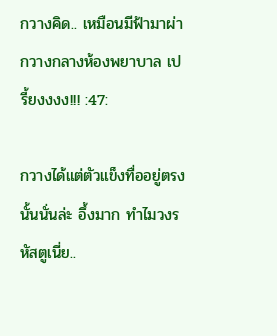กวางคิด.. เหมือนมีฟ้ามาผ่ากวางกลางห้องพยาบาล เปรี้ยงงงง!!! :47:

กวางได้แต่ตัวแข็งทื่ออยู่ตรงนั้นนั่นล่ะ อึ้งมาก ทำไมวงรหัสตูเนี่ย..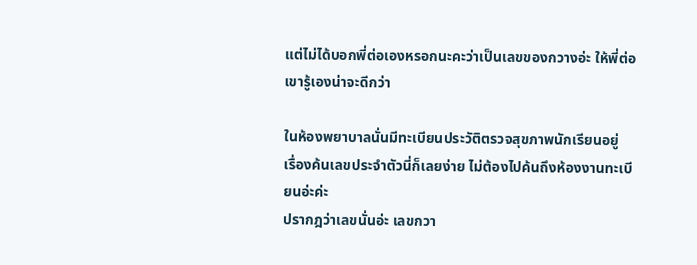แต่ไม่ได้บอกพี่ต่อเองหรอกนะคะว่าเป็นเลขของกวางอ่ะ ให้พี่ต่อเขารู้เองน่าจะดีกว่า

ในห้องพยาบาลนั่นมีทะเบียนประวัติตรวจสุขภาพนักเรียนอยู่
เรื่องค้นเลขประจำตัวนี่ก็เลยง่าย ไม่ต้องไปค้นถึงห้องงานทะเบียนอ่ะค่ะ
ปรากฎว่าเลขนั่นอ่ะ เลขกวา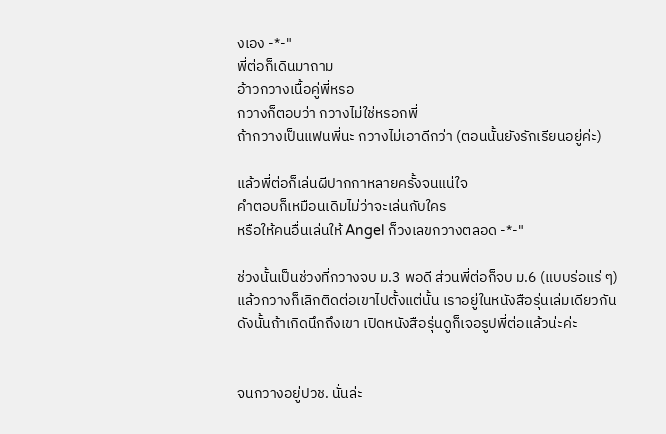งเอง -*-"
พี่ต่อก็เดินมาถาม
อ้าวกวางเนื้อคู่พี่หรอ
กวางก็ตอบว่า กวางไม่ใช่หรอกพี่
ถ้ากวางเป็นแฟนพี่นะ กวางไม่เอาดีกว่า (ตอนนั้นยังรักเรียนอยู่ค่ะ)

แล้วพี่ต่อก็เล่นผีปากกาหลายครั้งจนแน่ใจ
คำตอบก็เหมือนเดิมไม่ว่าจะเล่นกับใคร
หรือให้คนอื่นเล่นให้ Angel ก็วงเลขกวางตลอด -*-"

ช่วงนั้นเป็นช่วงที่กวางจบ ม.3 พอดี ส่วนพี่ต่อก็จบ ม.6 (แบบร่อแร่ ๆ)
แล้วกวางก็เลิกติดต่อเขาไปตั้งแต่นั้น เราอยู่ในหนังสือรุ่นเล่มเดียวกัน
ดังนั้นถ้าเกิดนึกถึงเขา เปิดหนังสือรุ่นดูก็เจอรูปพี่ต่อแล้วน่ะค่ะ


จนกวางอยู่ปวช. นั่นล่ะ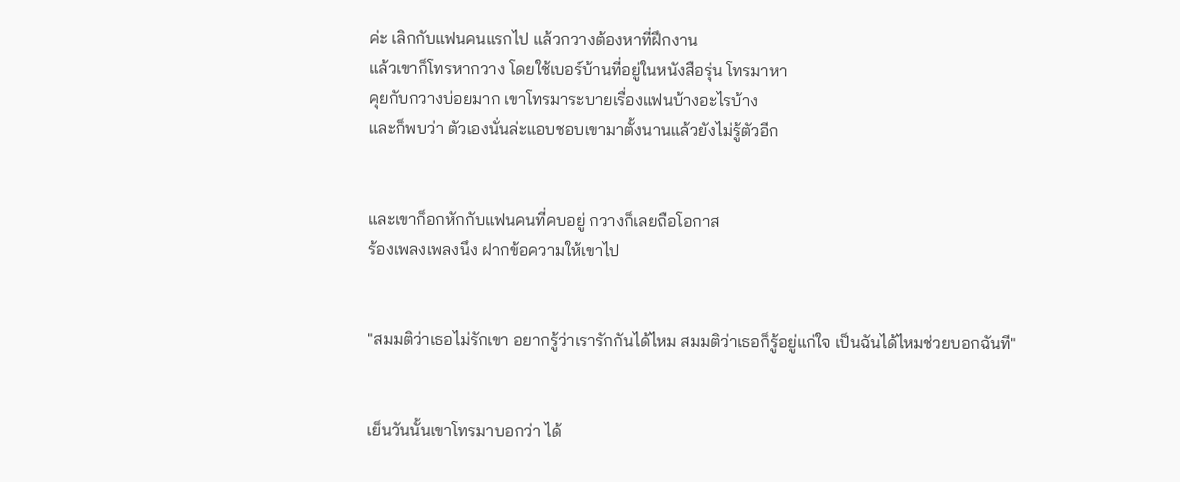ค่ะ เลิกกับแฟนคนแรกไป แล้วกวางต้องหาที่ฝึกงาน
แล้วเขาก็โทรหากวาง โดยใช้เบอร์บ้านที่อยู่ในหนังสือรุ่น โทรมาหา
คุยกับกวางบ่อยมาก เขาโทรมาระบายเรื่องแฟนบ้างอะไรบ้าง
และก็พบว่า ตัวเองนั่นล่ะแอบชอบเขามาตั้งนานแล้วยังไม่รู้ตัวอีก


และเขาก็อกหักกับแฟนคนที่คบอยู่ กวางก็เลยถือโอกาส
ร้องเพลงเพลงนึง ฝากข้อความให้เขาไป


"สมมติว่าเธอไม่รักเขา อยากรู้ว่าเรารักกันได้ไหม สมมติว่าเธอก็รู้อยู่แก่ใจ เป็นฉันได้ไหมช่วยบอกฉันที"


เย็นวันนั้นเขาโทรมาบอกว่า ได้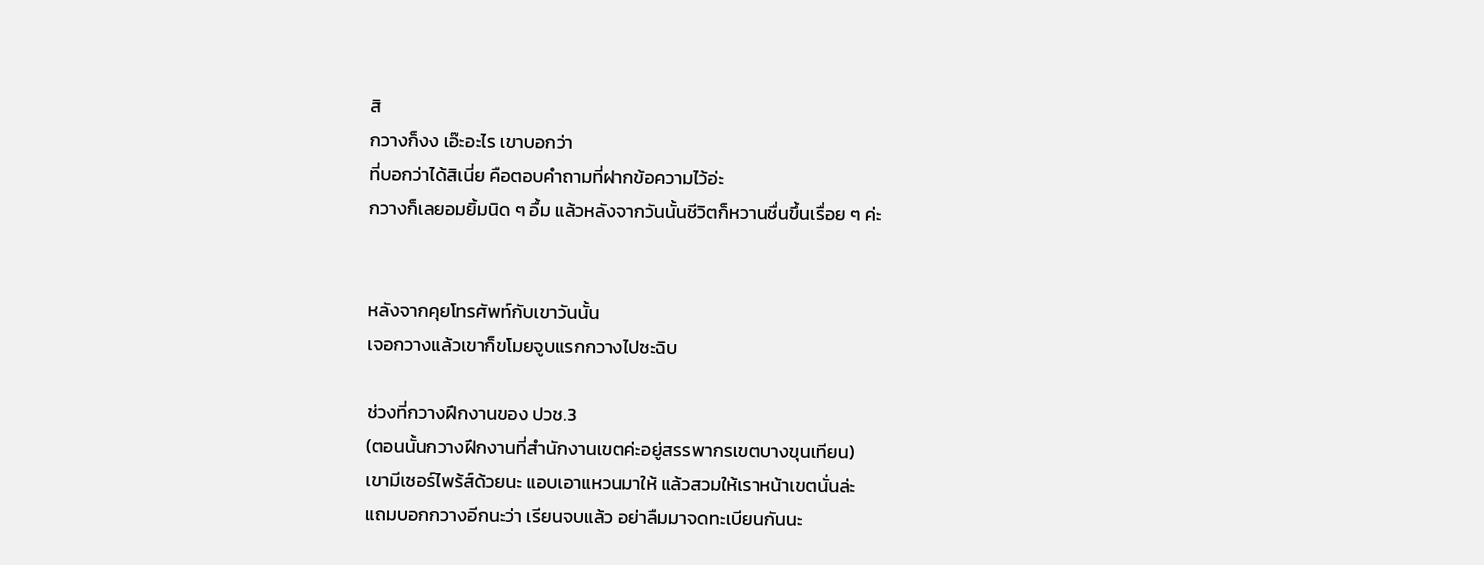สิ
กวางก็งง เอ๊ะอะไร เขาบอกว่า
ที่บอกว่าได้สิเนี่ย คือตอบคำถามที่ฝากข้อความไว้อ่ะ
กวางก็เลยอมยิ้มนิด ๆ อื้ม แล้วหลังจากวันนั้นชีวิตก็หวานชื่นขึ้นเรื่อย ๆ ค่ะ


หลังจากคุยโทรศัพท์กับเขาวันนั้น
เจอกวางแล้วเขาก็ขโมยจูบแรกกวางไปซะฉิบ

ช่วงที่กวางฝึกงานของ ปวช.3
(ตอนนั้นกวางฝึกงานที่สำนักงานเขตค่ะอยู่สรรพากรเขตบางขุนเทียน)
เขามีเซอร์ไพร้ส์ด้วยนะ แอบเอาแหวนมาให้ แล้วสวมให้เราหน้าเขตนั่นล่ะ
แถมบอกกวางอีกนะว่า เรียนจบแล้ว อย่าลืมมาจดทะเบียนกันนะ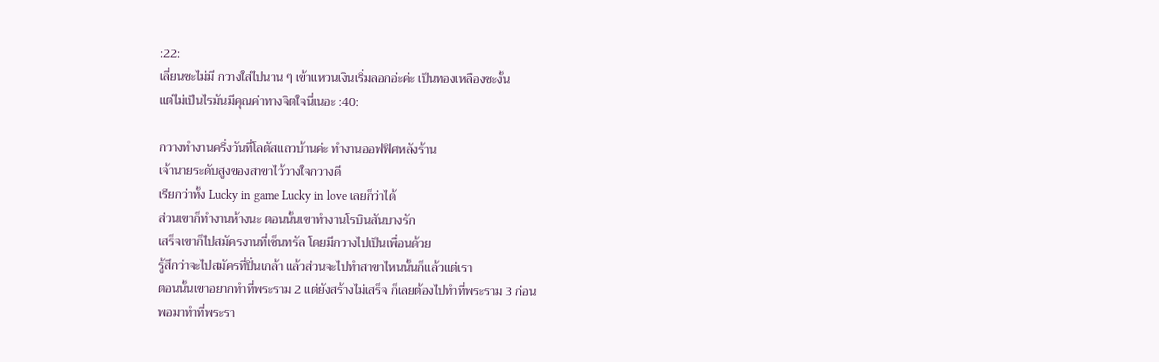:22:
เลี่ยนซะไม่มี กวางใส่ไปนาน ๆ เข้าแหวนเงินเริ่มลอกอ่ะค่ะ เป็นทองเหลืองซะงั้น
แต่ไม่เป็นไรมันมีคุณค่าทางจิตใจนี่เนอะ :40:

กวางทำงานครึ่งวันที่โลตัสแถวบ้านค่ะ ทำงานออฟฟิศหลังร้าน
เจ้านายระดับสูงของสาขาไว้วางใจกวางดี
เรียกว่าทั้ง Lucky in game Lucky in love เลยก็ว่าได้
ส่วนเขาก็ทำงานห้างนะ ตอนนั้นเขาทำงานโรบินสันบางรัก
เสร็จเขาก็ไปสมัครงานที่เซ็นทรัล โดยมีกวางไปเป็นเพื่อนด้วย
รู้สึกว่าจะไปสมัครที่ปิ่นเกล้า แล้วส่วนจะไปทำสาขาไหนนั้นก็แล้วแต่เรา
ตอนนั้นเขาอยากทำที่พระราม 2 แต่ยังสร้างไม่เสร็จ ก็เลยต้องไปทำที่พระราม 3 ก่อน
พอมาทำที่พระรา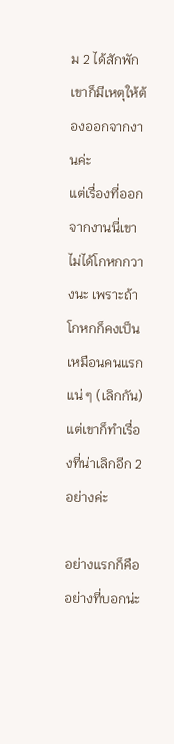ม 2 ได้สักพัก เขาก็มีเหตุให้ต้องออกจากงานค่ะ
แต่เรื่องที่ออกจากงานนี่เขาไม่ได้โกหกกวางนะ เพราะถ้าโกหกก็คงเป็นเหมือนคนแรกแน่ ๆ (เลิกกัน)
แต่เขาก็ทำเรื่องที่น่าเลิกอีก 2 อย่างค่ะ

อย่างแรกก็คือ อย่างที่บอกน่ะ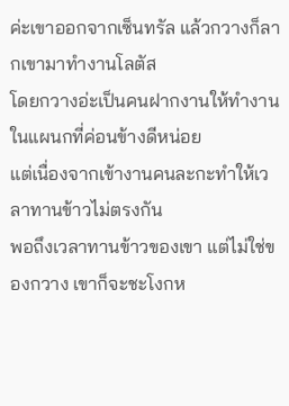ค่ะเขาออกจากเซ็นทรัล แล้วกวางก็ลากเขามาทำงานโลตัส
โดยกวางอ่ะเป็นคนฝากงานให้ทำงานในแผนกที่ค่อนข้างดีหน่อย
แต่เนื่องจากเข้างานคนละกะทำให้เวลาทานข้าวไม่ตรงกัน
พอถึงเวลาทานข้าวของเขา แต่ไม่ใช่ของกวาง เขาก็จะชะโงกห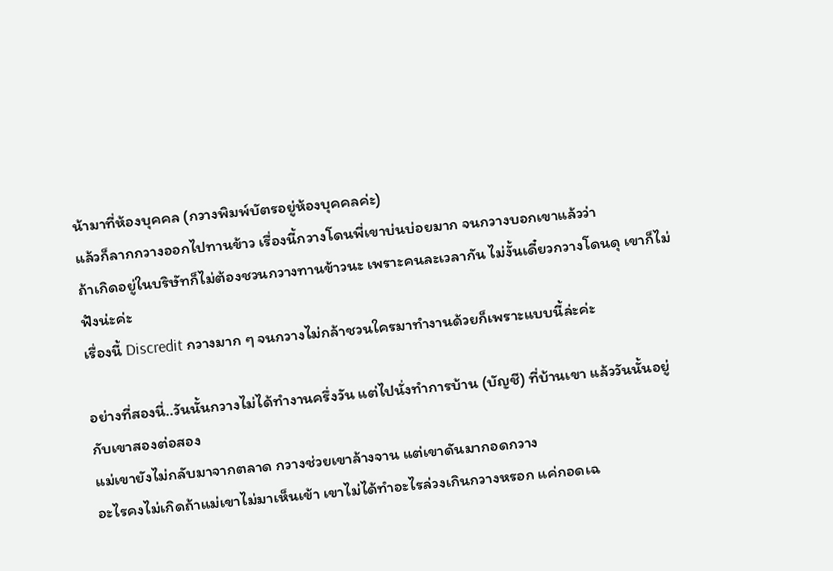น้ามาที่ห้องบุคคล (กวางพิมพ์บัตรอยู่ห้องบุคคลค่ะ)
แล้วก็ลากกวางออกไปทานข้าว เรื่องนี้กวางโดนพี่เขาบ่นบ่อยมาก จนกวางบอกเขาแล้วว่า
ถ้าเกิดอยู่ในบริษัทก็ไม่ต้องชวนกวางทานข้าวนะ เพราะคนละเวลากัน ไม่งั้นเดี๋ยวกวางโดนดุ เขาก็ไม่ฟังน่ะค่ะ
เรื่องนี้ Discredit กวางมาก ๆ จนกวางไม่กล้าชวนใครมาทำงานด้วยก็เพราะแบบนี้ล่ะค่ะ

อย่างที่สองนี่..วันนั้นกวางไม่ได้ทำงานครึ่งวัน แต่ไปนั่งทำการบ้าน (บัญชี) ที่บ้านเขา แล้ววันนั้นอยู่กับเขาสองต่อสอง
แม่เขายังไม่กลับมาจากตลาด กวางช่วยเขาล้างจาน แต่เขาดันมากอดกวาง
อะไรคงไม่เกิดถ้าแม่เขาไม่มาเห็นเข้า เขาไม่ได้ทำอะไรล่วงเกินกวางหรอก แค่กอดเฉ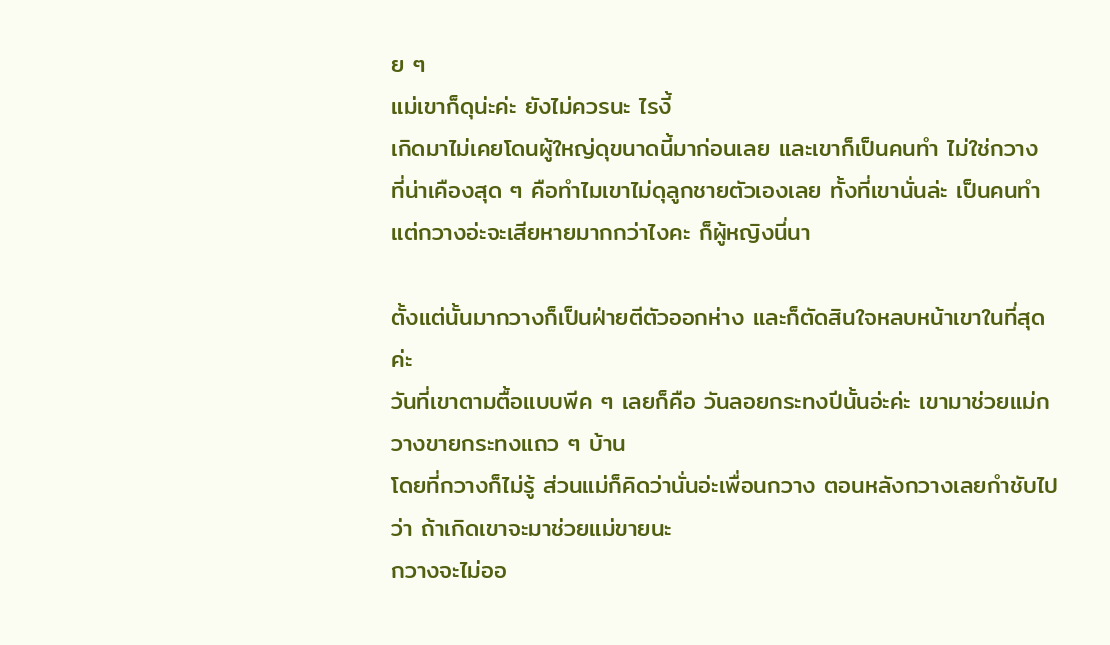ย ๆ
แม่เขาก็ดุน่ะค่ะ ยังไม่ควรนะ ไรงี้
เกิดมาไม่เคยโดนผู้ใหญ่ดุขนาดนี้มาก่อนเลย และเขาก็เป็นคนทำ ไม่ใช่กวาง
ที่น่าเคืองสุด ๆ คือทำไมเขาไม่ดุลูกชายตัวเองเลย ทั้งที่เขานั่นล่ะ เป็นคนทำ
แต่กวางอ่ะจะเสียหายมากกว่าไงคะ ก็ผู้หญิงนี่นา

ตั้งแต่นั้นมากวางก็เป็นฝ่ายตีตัวออกห่าง และก็ตัดสินใจหลบหน้าเขาในที่สุดค่ะ
วันที่เขาตามตื้อแบบพีค ๆ เลยก็คือ วันลอยกระทงปีนั้นอ่ะค่ะ เขามาช่วยแม่กวางขายกระทงแถว ๆ บ้าน
โดยที่กวางก็ไม่รู้ ส่วนแม่ก็คิดว่านั่นอ่ะเพื่อนกวาง ตอนหลังกวางเลยกำชับไปว่า ถ้าเกิดเขาจะมาช่วยแม่ขายนะ
กวางจะไม่ออ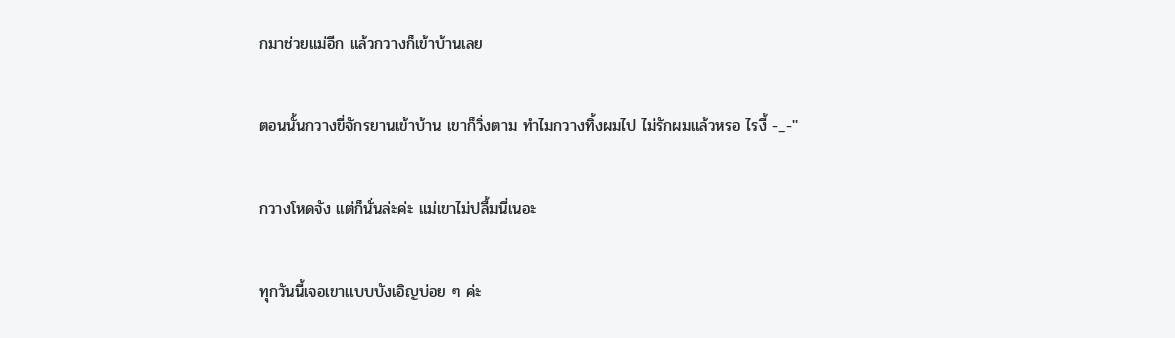กมาช่วยแม่อีก แล้วกวางก็เข้าบ้านเลย

ตอนนั้นกวางขี่จักรยานเข้าบ้าน เขาก็วิ่งตาม ทำไมกวางทิ้งผมไป ไม่รักผมแล้วหรอ ไรงี้ -_-''

กวางโหดจัง แต่ก็นั่นล่ะค่ะ แม่เขาไม่ปลื้มนี่เนอะ

ทุกวันนี้เจอเขาแบบบังเอิญบ่อย ๆ ค่ะ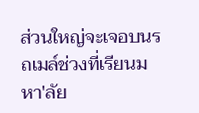ส่วนใหญ่จะเจอบนรถเมล์ช่วงที่เรียนมหา'ลัย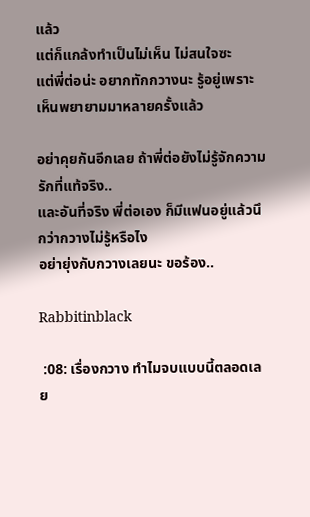แล้ว
แต่ก็แกล้งทำเป็นไม่เห็น ไม่สนใจซะ
แต่พี่ต่อน่ะ อยากทักกวางนะ รู้อยู่เพราะเห็นพยายามมาหลายครั้งแล้ว

อย่าคุยกันอีกเลย ถ้าพี่ต่อยังไม่รู้จักความรักที่แท้จริง..
และอันที่จริง พี่ต่อเอง ก็มีแฟนอยู่แล้วนึกว่ากวางไม่รู้หรือไง
อย่ายุ่งกับกวางเลยนะ ขอร้อง..

Rabbitinblack

 :08: เรื่องกวาง ทำไมจบแบบนี้ตลอดเลย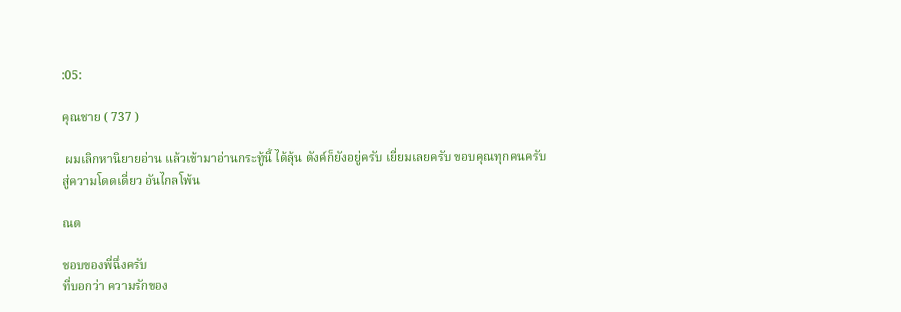:05:

คุณชาย ( 737 )

 ผมเลิกหานิยายอ่าน แล้วเข้ามาอ่านกระทู้นี้ ได้ลุ้น ตังค์ก็ยังอยู่ครับ เยี่ยมเลยครับ ขอบคุณทุกคนครับ
สู่ความโดดเดี่ยว อันไกลโพ้น

ณต

ชอบของพี่ฉึ่งครับ
ที่บอกว่า ความรักของ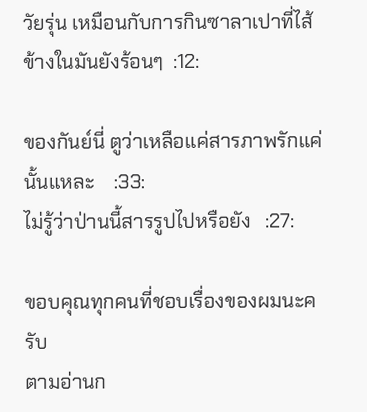วัยรุ่น เหมือนกับการกินซาลาเปาที่ไส้ข้างในมันยังร้อนๆ  :12:

ของกันย์นี่ ตูว่าเหลือแค่สารภาพรักแค่นั้นแหละ    :33:
ไม่รู้ว่าป่านนี้สารรูปไปหรือยัง   :27:

ขอบคุณทุกคนที่ชอบเรื่องของผมนะครับ
ตามอ่านก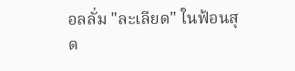อลลั่ม "ละเลียด" ในฟ้อนสุด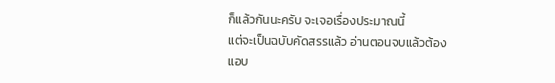ก็แล้วกันนะครับ จะเจอเรื่องประมาณนี้
แต่จะเป็นฉบับคัดสรรแล้ว อ่านตอนจบแล้วต้องแอบ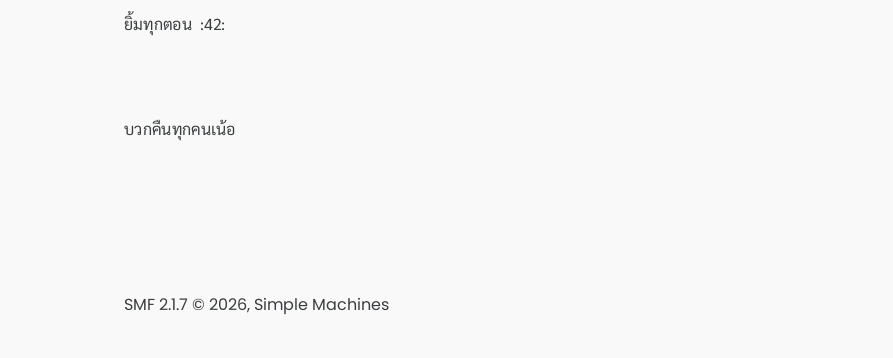ยิ้มทุกตอน  :42:


บวกคืนทุกคนเน้อ




SMF 2.1.7 © 2026, Simple Machines